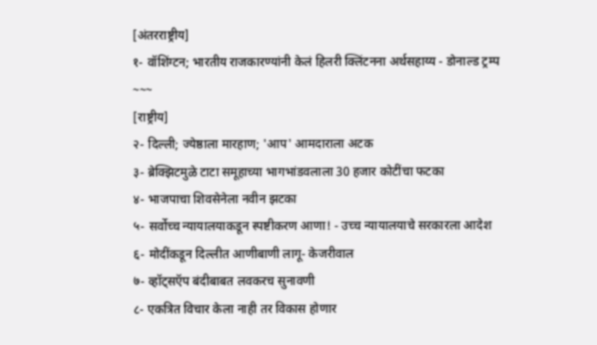[अंतरराष्ट्रीय]
१- वॉशिंग्टन; भारतीय राजकारण्यांनी केलं हिलरी क्लिंटनना अर्थसहाय्य - डोनाल्ड ट्रम्प
~~~
[राष्ट्रीय]
२- दिल्ली; ज्येष्ठाला मारहाण; 'आप' आमदाराला अटक
३- ब्रेक्झिटमुळे टाटा समूहाच्या भागभांडवलाला 30 हजार कोटींचा फटका
४- भाजपाचा शिवसेनेला नवीन झटका
५- सर्वोच्च न्यायालयाकडून स्पष्टीकरण आणा! - उच्च न्यायालयाचे सरकारला आदेश
६- मोदींकडून दिल्लीत आणीबाणी लागू- केजरीवाल
७- व्हॉट्सऍप बंदीबाबत लवकरच सुनावणी
८- एकत्रित विचार केला नाही तर विकास होणार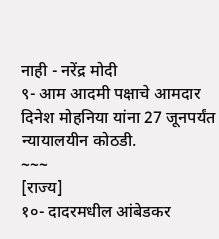नाही - नरेंद्र मोदी
९- आम आदमी पक्षाचे आमदार दिनेश मोहनिया यांना 27 जूनपर्यंत न्यायालयीन कोठडी.
~~~
[राज्य]
१०- दादरमधील आंबेडकर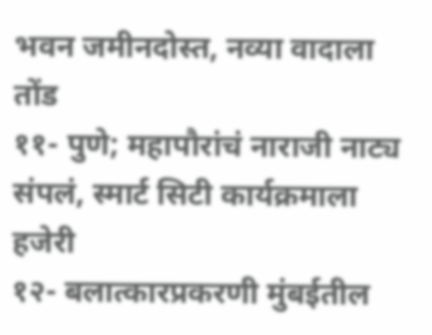भवन जमीनदोस्त, नव्या वादाला तोंड
११- पुणे; महापौरांचं नाराजी नाट्य संपलं, स्मार्ट सिटी कार्यक्रमाला हजेरी
१२- बलात्कारप्रकरणी मुंबईतील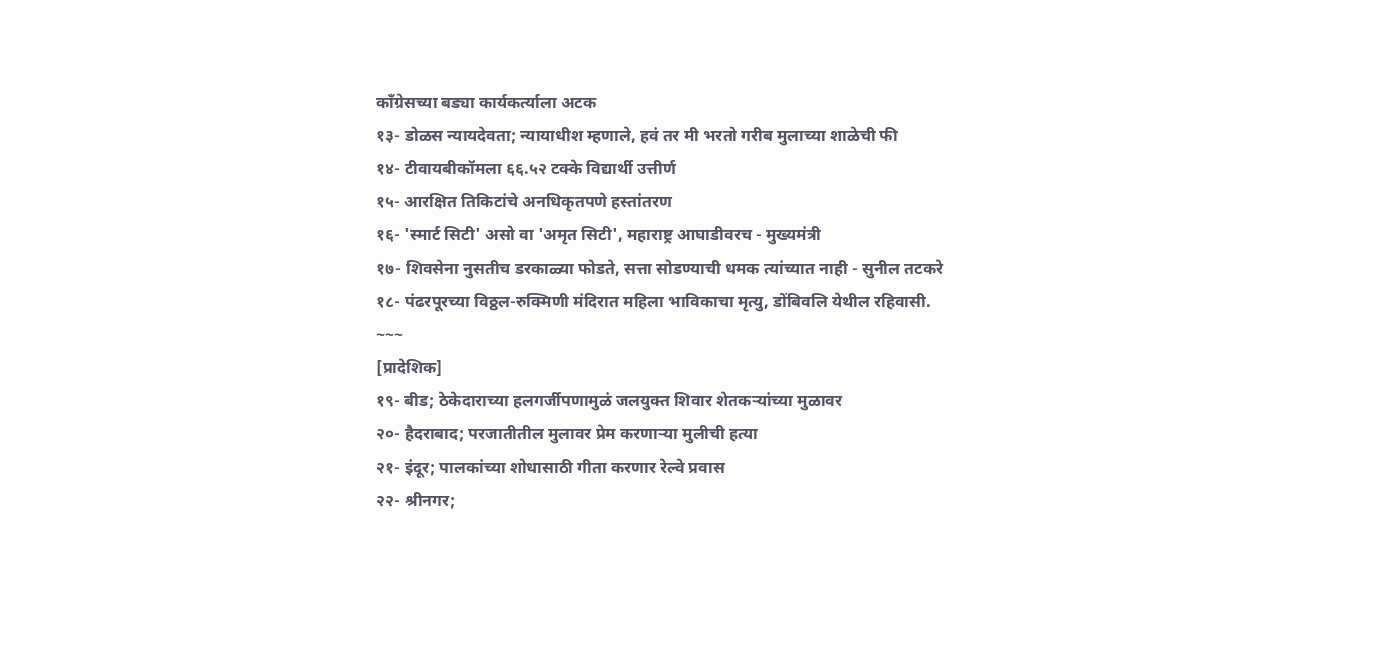काँग्रेसच्या बड्या कार्यकर्त्याला अटक
१३- डोळस न्यायदेवता; न्यायाधीश म्हणाले, हवं तर मी भरतो गरीब मुलाच्या शाळेची फी
१४- टीवायबीकॉमला ६६.५२ टक्के विद्यार्थी उत्तीर्ण
१५- आरक्षित तिकिटांचे अनधिकृतपणे हस्तांतरण
१६- 'स्मार्ट सिटी' असो वा 'अमृत सिटी', महाराष्ट्र आघाडीवरच - मुख्यमंत्री
१७- शिवसेना नुसतीच डरकाळ्या फोडते, सत्ता सोडण्याची धमक त्यांच्यात नाही - सुनील तटकरे
१८- पंढरपूरच्या विठ्ठल-रुक्मिणी मंदिरात महिला भाविकाचा मृत्यु, डोंबिवलि येथील रहिवासी.
~~~
[प्रादेशिक]
१९- बीड; ठेकेदाराच्या हलगर्जीपणामुळं जलयुक्त शिवार शेतकऱ्यांच्या मुळावर
२०- हैदराबाद; परजातीतील मुलावर प्रेम करणाऱ्या मुलीची हत्या
२१- इंदूर; पालकांच्या शोधासाठी गीता करणार रेल्वे प्रवास
२२- श्रीनगर;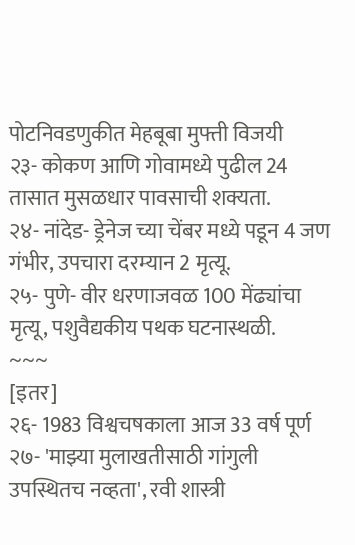पोटनिवडणुकीत मेहबूबा मुफ्ती विजयी
२३- कोकण आणि गोवामध्ये पुढील 24 तासात मुसळधार पावसाची शक्यता.
२४- नांदेड- ड्रेनेज च्या चेंबर मध्ये पडून 4 जण गंभीर, उपचारा दरम्यान 2 मृत्यू.
२५- पुणे- वीर धरणाजवळ 100 मेंढ्यांचा मृत्यू, पशुवैद्यकीय पथक घटनास्थळी.
~~~
[इतर]
२६- 1983 विश्वचषकाला आज 33 वर्ष पूर्ण
२७- 'माझ्या मुलाखतीसाठी गांगुली उपस्थितच नव्हता', रवी शास्त्री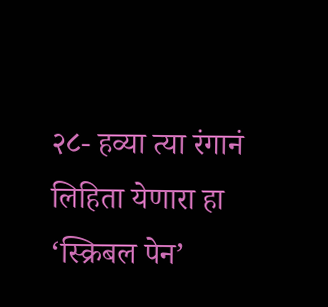२८- हव्या त्या रंगानं लिहिता येणारा हा ‘स्क्रिबल पेन’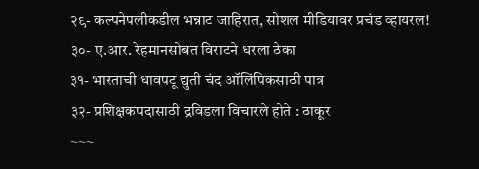२९- कल्पनेपलीकडील भन्नाट जाहिरात, सोशल मीडियावर प्रचंड व्हायरल!
३०- ए.आर. रेहमानसोबत विराटने धरला ठेका
३१- भारताची धावपटू द्युती चंद ऑलिंपिकसाठी पात्र
३२- प्रशिक्षकपदासाठी द्रविडला विचारले होते : ठाकूर
~~~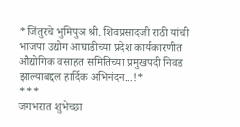*जिंतुरचे भुमिपुञ श्री. शिवप्रसादजी राठी यांची भाजपा उद्योग आघाडीच्या प्रदेश कार्यकारणीत औद्योगिक वसाहत समितिच्या प्रमुखपदी निवड झाल्याबद्दल हार्दिक अभिनंदन...!*
***
जगभरात शुभेच्छा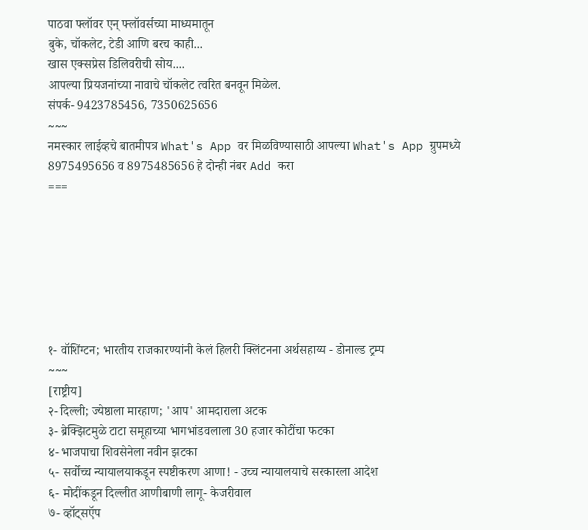पाठवा फ्लॉवर एन् फ्लॉवर्सच्या माध्यमातून
बुके, चॉकलेट, टेडी आणि बरच काही...
खास एक्सप्रेस डिलिवरीची सोय....
आपल्या प्रियजनांच्या नावाचे चॉकलेट त्वरित बनवून मिळेल.
संपर्क- 9423785456, 7350625656
~~~
नमस्कार लाईव्हचे बातमीपत्र What's App वर मिळविण्यासाठी आपल्या What's App ग्रुपमध्ये 8975495656 व 8975485656 हे दोन्ही नंबर Add करा
===







१- वॉशिंग्टन; भारतीय राजकारण्यांनी केलं हिलरी क्लिंटनना अर्थसहाय्य - डोनाल्ड ट्रम्प
~~~
[राष्ट्रीय]
२- दिल्ली; ज्येष्ठाला मारहाण; 'आप' आमदाराला अटक
३- ब्रेक्झिटमुळे टाटा समूहाच्या भागभांडवलाला 30 हजार कोटींचा फटका
४- भाजपाचा शिवसेनेला नवीन झटका
५- सर्वोच्च न्यायालयाकडून स्पष्टीकरण आणा! - उच्च न्यायालयाचे सरकारला आदेश
६- मोदींकडून दिल्लीत आणीबाणी लागू- केजरीवाल
७- व्हॉट्सऍप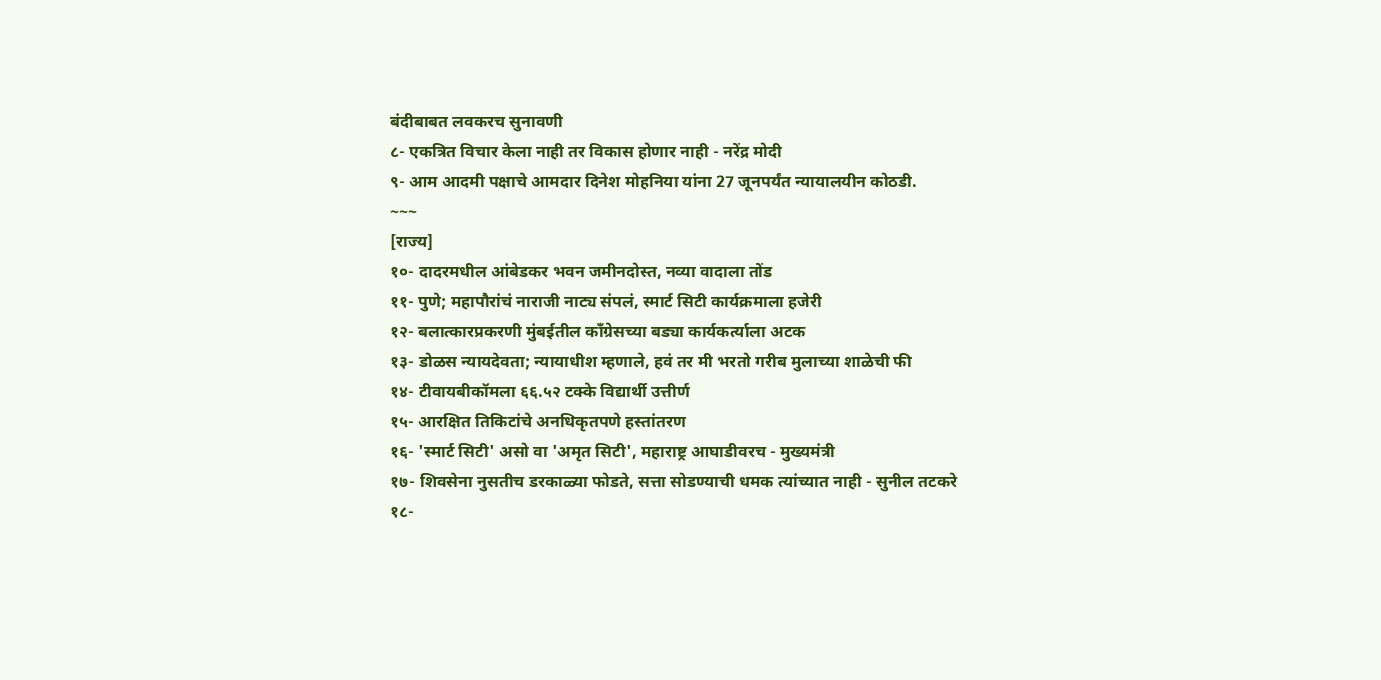बंदीबाबत लवकरच सुनावणी
८- एकत्रित विचार केला नाही तर विकास होणार नाही - नरेंद्र मोदी
९- आम आदमी पक्षाचे आमदार दिनेश मोहनिया यांना 27 जूनपर्यंत न्यायालयीन कोठडी.
~~~
[राज्य]
१०- दादरमधील आंबेडकर भवन जमीनदोस्त, नव्या वादाला तोंड
११- पुणे; महापौरांचं नाराजी नाट्य संपलं, स्मार्ट सिटी कार्यक्रमाला हजेरी
१२- बलात्कारप्रकरणी मुंबईतील काँग्रेसच्या बड्या कार्यकर्त्याला अटक
१३- डोळस न्यायदेवता; न्यायाधीश म्हणाले, हवं तर मी भरतो गरीब मुलाच्या शाळेची फी
१४- टीवायबीकॉमला ६६.५२ टक्के विद्यार्थी उत्तीर्ण
१५- आरक्षित तिकिटांचे अनधिकृतपणे हस्तांतरण
१६- 'स्मार्ट सिटी' असो वा 'अमृत सिटी', महाराष्ट्र आघाडीवरच - मुख्यमंत्री
१७- शिवसेना नुसतीच डरकाळ्या फोडते, सत्ता सोडण्याची धमक त्यांच्यात नाही - सुनील तटकरे
१८-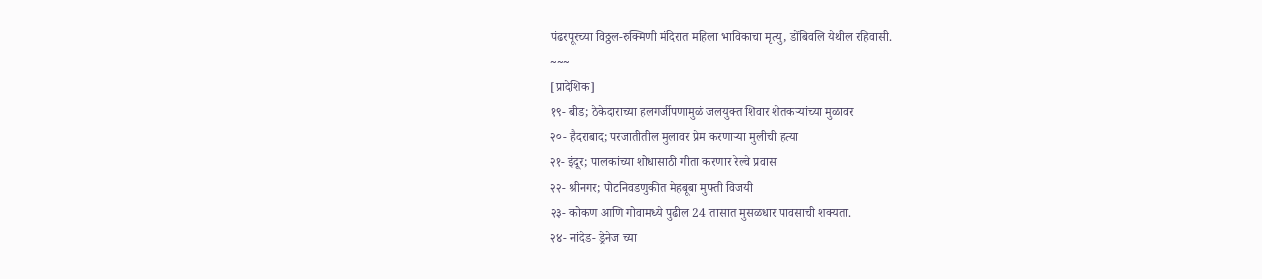पंढरपूरच्या विठ्ठल-रुक्मिणी मंदिरात महिला भाविकाचा मृत्यु, डोंबिवलि येथील रहिवासी.
~~~
[प्रादेशिक]
१९- बीड; ठेकेदाराच्या हलगर्जीपणामुळं जलयुक्त शिवार शेतकऱ्यांच्या मुळावर
२०- हैदराबाद; परजातीतील मुलावर प्रेम करणाऱ्या मुलीची हत्या
२१- इंदूर; पालकांच्या शोधासाठी गीता करणार रेल्वे प्रवास
२२- श्रीनगर; पोटनिवडणुकीत मेहबूबा मुफ्ती विजयी
२३- कोकण आणि गोवामध्ये पुढील 24 तासात मुसळधार पावसाची शक्यता.
२४- नांदेड- ड्रेनेज च्या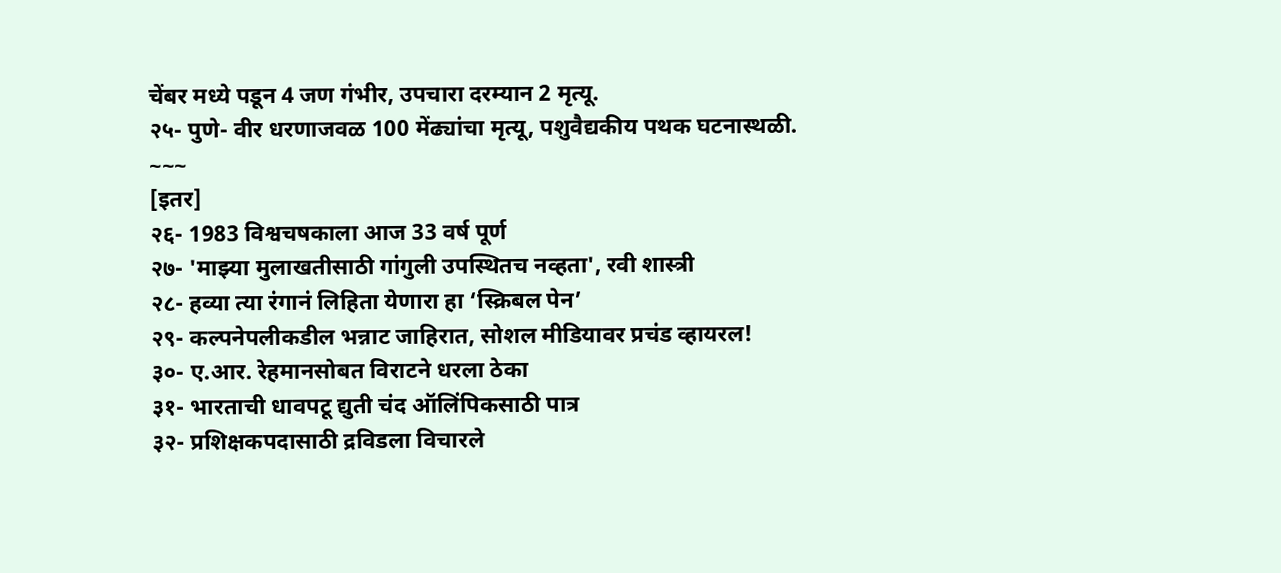चेंबर मध्ये पडून 4 जण गंभीर, उपचारा दरम्यान 2 मृत्यू.
२५- पुणे- वीर धरणाजवळ 100 मेंढ्यांचा मृत्यू, पशुवैद्यकीय पथक घटनास्थळी.
~~~
[इतर]
२६- 1983 विश्वचषकाला आज 33 वर्ष पूर्ण
२७- 'माझ्या मुलाखतीसाठी गांगुली उपस्थितच नव्हता', रवी शास्त्री
२८- हव्या त्या रंगानं लिहिता येणारा हा ‘स्क्रिबल पेन’
२९- कल्पनेपलीकडील भन्नाट जाहिरात, सोशल मीडियावर प्रचंड व्हायरल!
३०- ए.आर. रेहमानसोबत विराटने धरला ठेका
३१- भारताची धावपटू द्युती चंद ऑलिंपिकसाठी पात्र
३२- प्रशिक्षकपदासाठी द्रविडला विचारले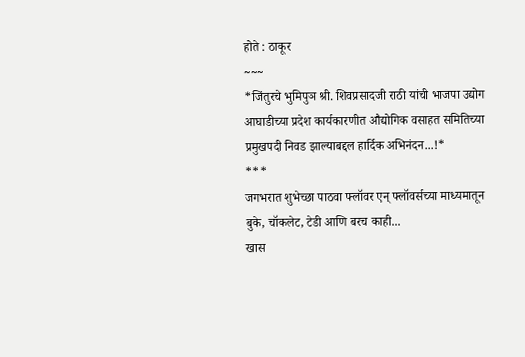होते : ठाकूर
~~~
*जिंतुरचे भुमिपुञ श्री. शिवप्रसादजी राठी यांची भाजपा उद्योग आघाडीच्या प्रदेश कार्यकारणीत औद्योगिक वसाहत समितिच्या प्रमुखपदी निवड झाल्याबद्दल हार्दिक अभिनंदन...!*
***
जगभरात शुभेच्छा पाठवा फ्लॉवर एन् फ्लॉवर्सच्या माध्यमातून
बुके, चॉकलेट, टेडी आणि बरच काही...
खास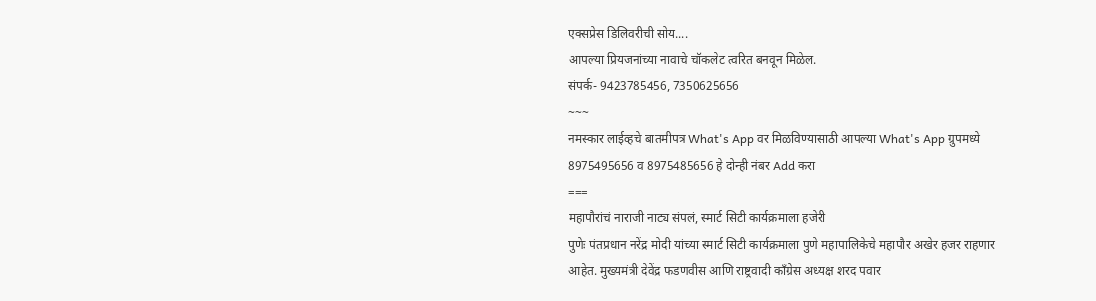एक्सप्रेस डिलिवरीची सोय....
आपल्या प्रियजनांच्या नावाचे चॉकलेट त्वरित बनवून मिळेल.
संपर्क- 9423785456, 7350625656
~~~
नमस्कार लाईव्हचे बातमीपत्र What's App वर मिळविण्यासाठी आपल्या What's App ग्रुपमध्ये 8975495656 व 8975485656 हे दोन्ही नंबर Add करा
===
महापौरांचं नाराजी नाट्य संपलं, स्मार्ट सिटी कार्यक्रमाला हजेरी
पुणेः पंतप्रधान नरेंद्र मोदी यांच्या स्मार्ट सिटी कार्यक्रमाला पुणे महापालिकेचे महापौर अखेर हजर राहणार आहेत. मुख्यमंत्री देवेंद्र फडणवीस आणि राष्ट्रवादी काँग्रेस अध्यक्ष शरद पवार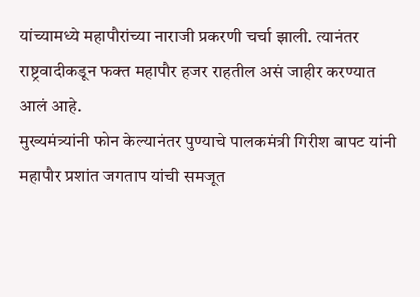यांच्यामध्ये महापौरांच्या नाराजी प्रकरणी चर्चा झाली. त्यानंतर राष्ट्रवादीकडून फक्त महापौर हजर राहतील असं जाहीर करण्यात आलं आहे.
मुख्यमंत्र्यांनी फोन केल्यानंतर पुण्याचे पालकमंत्री गिरीश बापट यांनी महापौर प्रशांत जगताप यांची समजूत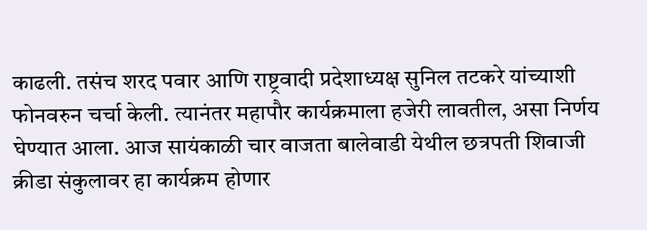काढली. तसंच शरद पवार आणि राष्ट्रवादी प्रदेशाध्यक्ष सुनिल तटकरे यांच्याशी फोनवरुन चर्चा केली. त्यानंतर महापौर कार्यक्रमाला हजेरी लावतील, असा निर्णय घेण्यात आला. आज सायंकाळी चार वाजता बालेवाडी येथील छत्रपती शिवाजी क्रीडा संकुलावर हा कार्यक्रम होणार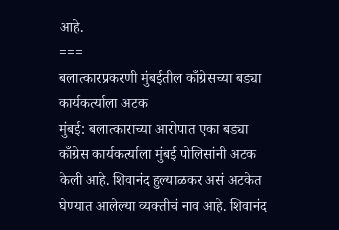आहे.
===
बलात्कारप्रकरणी मुंबईतील काँग्रेसच्या बड्या कार्यकर्त्याला अटक
मुंबई: बलात्काराच्या आरोपात एका बड्या काँग्रेस कार्यकर्त्याला मुंबई पोलिसांनी अटक केली आहे. शिवानंद हुल्याळकर असं अटकेत घेण्यात आलेल्या व्यक्तीचं नाव आहे. शिवानंद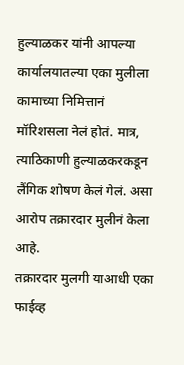हुल्याळकर यांनी आपल्या कार्यालयातल्या एका मुलीला कामाच्या निमित्तानं मॉरिशसला नेलं होतं. मात्र, त्याठिकाणी हुल्याळकरकडून लैंगिक शोषण केलं गेलं. असा आरोप तक्रारदार मुलीनं केला आहे.
तक्रारदार मुलगी याआधी एका फाईव्ह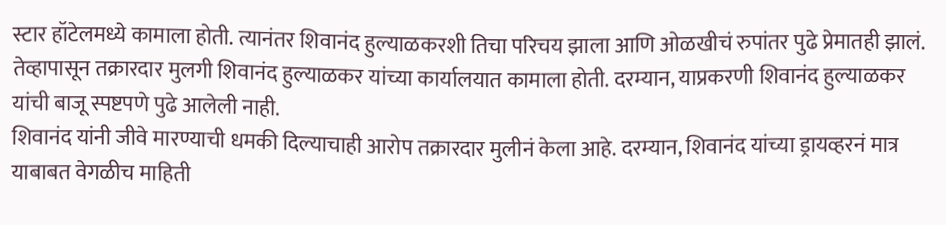स्टार हॉटेलमध्ये कामाला होती. त्यानंतर शिवानंद हुल्याळकरशी तिचा परिचय झाला आणि ओळखीचं रुपांतर पुढे प्रेमातही झालं. तेव्हापासून तक्रारदार मुलगी शिवानंद हुल्याळकर यांच्या कार्यालयात कामाला होती. दरम्यान, याप्रकरणी शिवानंद हुल्याळकर यांची बाजू स्पष्टपणे पुढे आलेली नाही.
शिवानंद यांनी जीवे मारण्याची धमकी दिल्याचाही आरोप तक्रारदार मुलीनं केला आहे. दरम्यान, शिवानंद यांच्या ड्रायव्हरनं मात्र याबाबत वेगळीच माहिती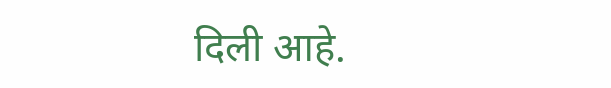दिली आहे.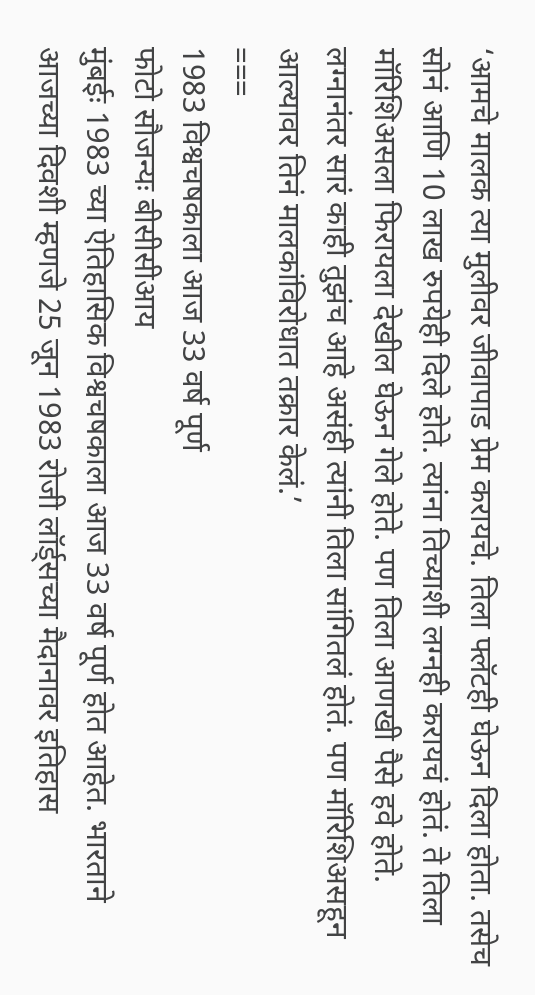‘आमचे मालक त्या मुलीवर जीवापाड प्रेम करायचे. तिला फ्लॅटही घेऊन दिला होता. तसेच सोनं आणि 10 लाख रुपयेही दिले होते. त्यांना तिच्याशी लग्नही करायचं होतं. ते तिला मॉरिशिअसला फिरायला देखील घेऊन गेले होते. पण तिला आणखी पैसे हवे होते. लग्नानंतर सारं काही तुझंच आहे असंही त्यांनी तिला सांगितलं होतं. पण मॉरिशिअसहून आल्यावर तिनं मालकांविरोधात तक्रार केलं.’
===
1983 विश्वचषकाला आज 33 वर्ष पूर्ण
फोटो सौजन्यः बीसीसीआय
मुंबईः 1983 च्या ऐतिहासिक विश्वचषकाला आज 33 वर्ष पूर्ण होत आहेत. भारताने आजच्या दिवशी म्हणजे 25 जून 1983 रोजी लॉर्ड्सच्या मैदानावर इतिहास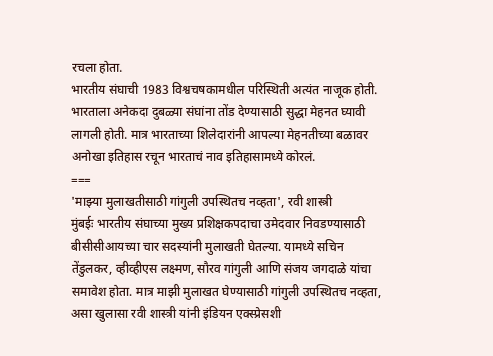रचला होता.
भारतीय संघाची 1983 विश्वचषकामधील परिस्थिती अत्यंत नाजूक होती. भारताला अनेकदा दुबळ्या संघांना तोंड देण्यासाठी सुद्धा मेहनत घ्यावी लागली होती. मात्र भारताच्या शिलेदारांनी आपल्या मेहनतीच्या बळावर अनोखा इतिहास रचून भारताचं नाव इतिहासामध्ये कोरलं.
===
'माझ्या मुलाखतीसाठी गांगुली उपस्थितच नव्हता', रवी शास्त्री
मुंबईः भारतीय संघाच्या मुख्य प्रशिक्षकपदाचा उमेदवार निवडण्यासाठी बीसीसीआयच्या चार सदस्यांनी मुलाखती घेतल्या. यामध्ये सचिन तेंडुलकर, व्हीव्हीएस लक्ष्मण, सौरव गांगुली आणि संजय जगदाळे यांचा समावेश होता. मात्र माझी मुलाखत घेण्यासाठी गांगुली उपस्थितच नव्हता, असा खुलासा रवी शास्त्री यांनी इंडियन एक्स्प्रेसशी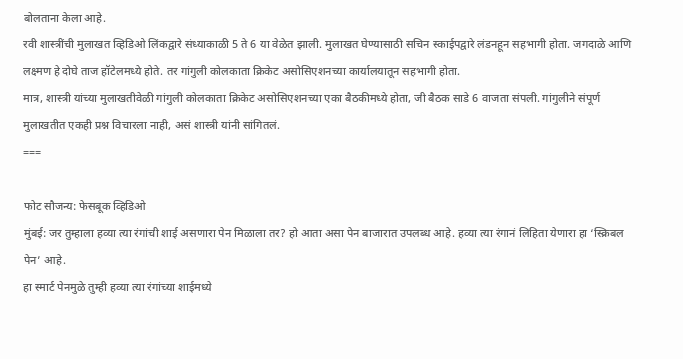बोलताना केला आहे.
रवी शास्त्रींची मुलाखत व्हिडिओ लिंकद्वारे संध्याकाळी 5 ते 6 या वेळेत झाली. मुलाखत घेण्यासाठी सचिन स्काईपद्वारे लंडनहून सहभागी होता. जगदाळे आणि लक्ष्मण हे दोघे ताज हॉटेलमध्ये होते. तर गांगुली कोलकाता क्रिकेट असोसिएशनच्या कार्यालयातून सहभागी होता.
मात्र, शास्त्री यांच्या मुलाखतीवेळी गांगुली कोलकाता क्रिकेट असोसिएशनच्या एका बैठकीमध्ये होता, जी बैठक साडे 6 वाजता संपली. गांगुलीने संपूर्ण मुलाखतीत एकही प्रश्न विचारला नाही, असं शास्त्री यांनी सांगितलं.
===

फोट सौजन्य: फेसबूक व्हिडिओ
मुंबई: जर तुम्हाला हव्या त्या रंगांची शाई असणारा पेन मिळाला तर? हो आता असा पेन बाजारात उपलब्ध आहे. हव्या त्या रंगानं लिहिता येणारा हा ‘स्क्रिबल पेन’ आहे.
हा स्मार्ट पेनमुळे तुम्ही हव्या त्या रंगांच्या शाईमध्ये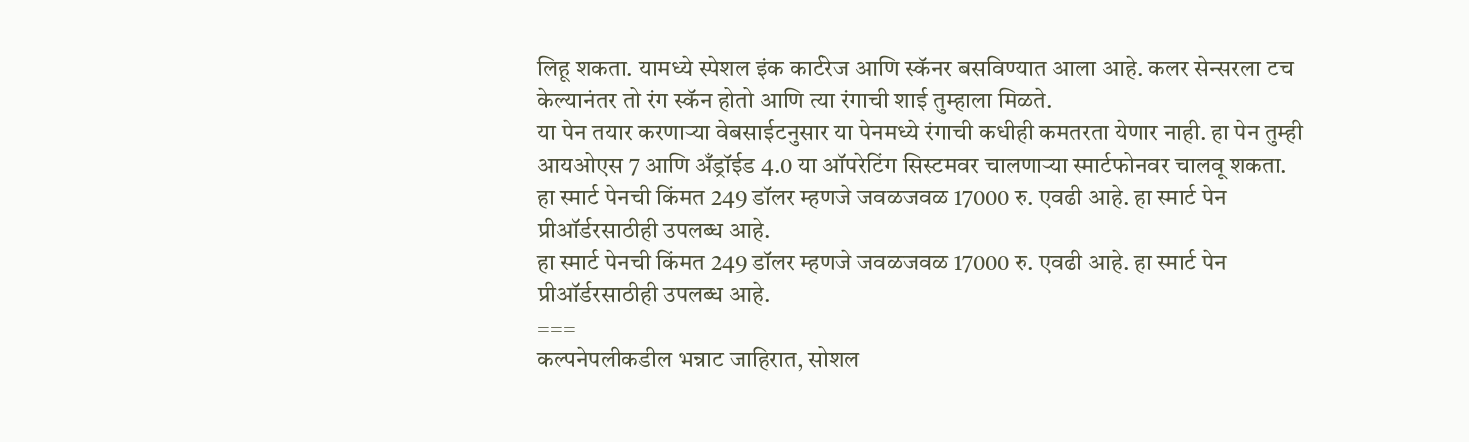लिहू शकता. यामध्ये स्पेशल इंक कार्टरेज आणि स्कॅनर बसविण्यात आला आहे. कलर सेन्सरला टच केल्यानंतर तो रंग स्कॅन होतो आणि त्या रंगाची शाई तुम्हाला मिळते.
या पेन तयार करणाऱ्या वेबसाईटनुसार या पेनमध्ये रंगाची कधीही कमतरता येणार नाही. हा पेन तुम्ही आयओएस 7 आणि अँड्रॉईड 4.0 या ऑपरेटिंग सिस्टमवर चालणाऱ्या स्मार्टफोनवर चालवू शकता.
हा स्मार्ट पेनची किंमत 249 डॉलर म्हणजे जवळजवळ 17000 रु. एवढी आहे. हा स्मार्ट पेन प्रीऑर्डरसाठीही उपलब्ध आहे.
हा स्मार्ट पेनची किंमत 249 डॉलर म्हणजे जवळजवळ 17000 रु. एवढी आहे. हा स्मार्ट पेन प्रीऑर्डरसाठीही उपलब्ध आहे.
===
कल्पनेपलीकडील भन्नाट जाहिरात, सोशल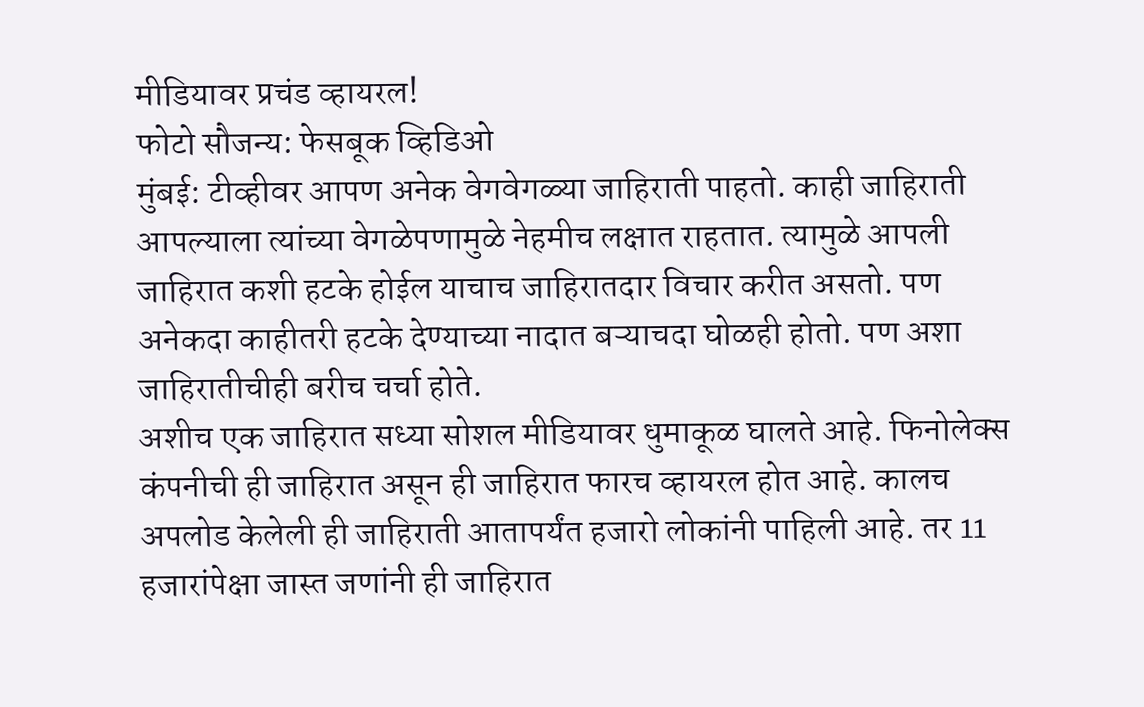मीडियावर प्रचंड व्हायरल!
फोटो सौजन्य: फेसबूक व्हिडिओ
मुंबई: टीव्हीवर आपण अनेक वेगवेगळ्या जाहिराती पाहतो. काही जाहिराती आपल्याला त्यांच्या वेगळेपणामुळे नेहमीच लक्षात राहतात. त्यामुळे आपली जाहिरात कशी हटके होईल याचाच जाहिरातदार विचार करीत असतो. पण अनेकदा काहीतरी हटके देण्याच्या नादात बऱ्याचदा घोळही होतो. पण अशा जाहिरातीचीही बरीच चर्चा होते.
अशीच एक जाहिरात सध्या सोशल मीडियावर धुमाकूळ घालते आहे. फिनोलेक्स कंपनीची ही जाहिरात असून ही जाहिरात फारच व्हायरल होत आहे. कालच अपलोड केलेली ही जाहिराती आतापर्यंत हजारो लोकांनी पाहिली आहे. तर 11 हजारांपेक्षा जास्त जणांनी ही जाहिरात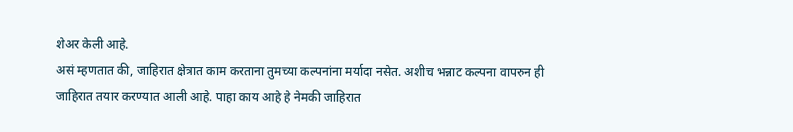शेअर केली आहे.
असं म्हणतात की, जाहिरात क्षेत्रात काम करताना तुमच्या कल्पनांना मर्यादा नसेत. अशीच भन्नाट कल्पना वापरुन ही जाहिरात तयार करण्यात आली आहे. पाहा काय आहे हे नेमकी जाहिरात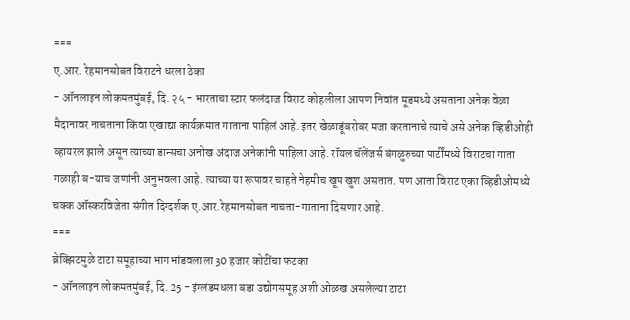===
ए.आर. रेहमानसोबत विराटने धरला ठेका
- ऑनलाइन लोकमतमुंबई, दि. २५ - भारताचा स्टार फलंदाज विराट कोहलीला आपण निवांत मूडमध्ये असताना अनेक वेळा मैदानावर नाचताना किंवा एखाद्या कार्यक्रमात गाताना पाहिलं आहे. इतर खेळाडूंबरोबर मजा करतानाचे त्याचे असे अनेक व्हिडीओही व्हायरल झाले असून त्याच्या डान्सचा अनोख अंदाज अनेकांनी पाहिला आहे. रॉयल चॅलेंजर्स बंगळुरुच्या पार्टींमध्ये विराटचा गाता गळाही ब-याच जणांनी अनुभवला आहे. त्याच्या या रूपावर चाहते नेहमीच खूप खुश असतात. पण आता विराट एका व्हिडीओमध्ये चक्क ऑस्करविजेता संगीत दिग्दर्शक ए.आर.रेहमानसोबत नाचता-गाताना दिसणार आहे.
===
ब्रेक्झिटमुळे टाटा समूहाच्या भागभांडवलाला 30 हजार कोटींचा फटका
- ऑनलाइन लोकमतमुंबई, दि. 25 - इंग्लंडमधला बडा उद्योगसमूह अशी ओळख असलेल्या टाटा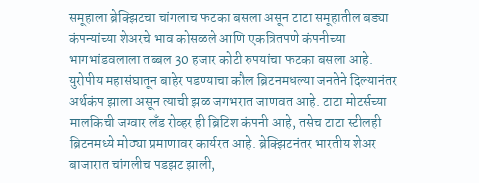समूहाला ब्रेक्झिटचा चांगलाच फटका बसला असून टाटा समूहातील बड्या कंपन्यांच्या शेअरचे भाव कोसळले आणि एकत्रितपणे कंपनीच्या भागभांडवलाला तब्बल 30 हजार कोटी रुपयांचा फटका बसला आहे. युरोपीय महासंघातून बाहेर पडण्याचा कौल ब्रिटनमधल्या जनतेने दिल्यानंतर अर्थकंप झाला असून त्याची झळ जगभरात जाणवत आहे. टाटा मोटर्सच्या मालकिची जग्वार लँड रोव्हर ही ब्रिटिश कंपनी आहे, तसेच टाटा स्टीलही ब्रिटनमध्ये मोठ्या प्रमाणावर कार्यरत आहे. ब्रेक्झिटनंतर भारतीय शेअर बाजारात चांगलीच पडझट झाली,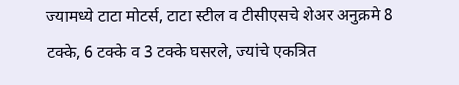ज्यामध्ये टाटा मोटर्स, टाटा स्टील व टीसीएसचे शेअर अनुक्रमे 8 टक्के, 6 टक्के व 3 टक्के घसरले, ज्यांचे एकत्रित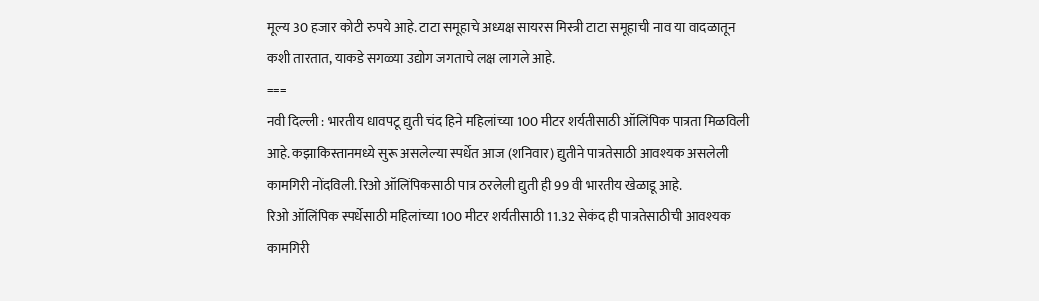मूल्य 30 हजार कोटी रुपये आहे. टाटा समूहाचे अध्यक्ष सायरस मिस्त्री टाटा समूहाची नाव या वादळातून कशी तारतात, याकडे सगळ्या उद्योग जगताचे लक्ष लागले आहे.
===
नवी दिल्ली : भारतीय धावपटू द्युती चंद हिने महिलांच्या 100 मीटर शर्यतीसाठी ऑलिंपिक पात्रता मिळविली आहे. कझाकिस्तानमध्ये सुरू असलेल्या स्पर्धेत आज (शनिवार) द्युतीने पात्रतेसाठी आवश्यक असलेली कामगिरी नोंदविली. रिओ ऑलिंपिकसाठी पात्र ठरलेली द्युती ही 99 वी भारतीय खेळाडू आहे.
रिओ ऑलिंपिक स्पर्धेसाठी महिलांच्या 100 मीटर शर्यतीसाठी 11.32 सेकंद ही पात्रतेसाठीची आवश्यक कामगिरी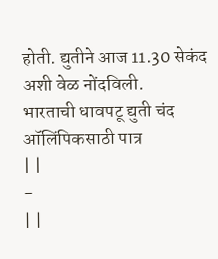होती. द्युतीने आज 11.30 सेकंद अशी वेळ नोंदविली.
भारताची धावपटू द्युती चंद ऑलिंपिकसाठी पात्र
| |
-
| |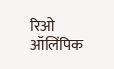रिओ ऑलिंपिक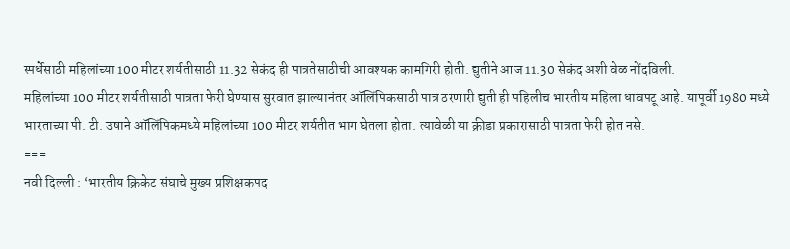स्पर्धेसाठी महिलांच्या 100 मीटर शर्यतीसाठी 11.32 सेकंद ही पात्रतेसाठीची आवश्यक कामगिरी होती. द्युतीने आज 11.30 सेकंद अशी वेळ नोंदविली.
महिलांच्या 100 मीटर शर्यतीसाठी पात्रता फेरी घेण्यास सुरवात झाल्यानंतर ऑलिंपिकसाठी पात्र ठरणारी द्युती ही पहिलीच भारतीय महिला धावपटू आहे. यापूर्वी 1980 मध्ये भारताच्या पी. टी. उषाने ऑलिंपिकमध्ये महिलांच्या 100 मीटर शर्यतीत भाग घेतला होता. त्यावेळी या क्रीडा प्रकारासाठी पात्रता फेरी होत नसे.
===
नवी दिल्ली : ‘भारतीय क्रिकेट संघाचे मुख्य प्रशिक्षकपद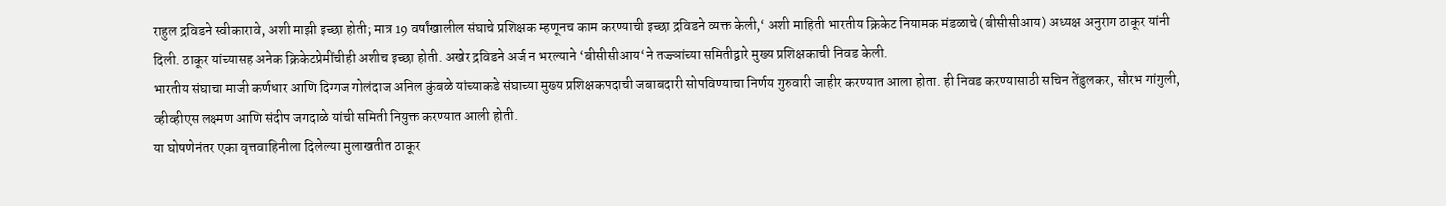राहुल द्रविडने स्वीकारावे, अशी माझी इच्छा होती; मात्र 19 वर्षांखालील संघाचे प्रशिक्षक म्हणूनच काम करण्याची इच्छा द्रविडने व्यक्त केली,‘ अशी माहिती भारतीय क्रिकेट नियामक मंडळाचे (बीसीसीआय) अध्यक्ष अनुराग ठाकूर यांनी दिली. ठाकूर यांच्यासह अनेक क्रिकेटप्रेमींचीही अशीच इच्छा होती. अखेर द्रविडने अर्ज न भरल्याने ‘बीसीसीआय‘ने तज्ज्ञांच्या समितीद्वारे मुख्य प्रशिक्षकाची निवड केली.
भारतीय संघाचा माजी कर्णधार आणि दिग्गज गोलंदाज अनिल कुंबळे यांच्याकडे संघाच्या मुख्य प्रशिक्षकपदाची जबाबदारी सोपविण्याचा निर्णय गुरुवारी जाहीर करण्यात आला होता. ही निवड करण्यासाठी सचिन तेंडुलकर, सौरभ गांगुली, व्हीव्हीएस लक्ष्मण आणि संदीप जगदाळे यांची समिती नियुक्त करण्यात आली होती.
या घोषणेनंतर एका वृत्तवाहिनीला दिलेल्या मुलाखतीत ठाकूर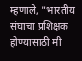म्हणाले, "भारतीय संघाचा प्रशिक्षक होण्यासाठी मी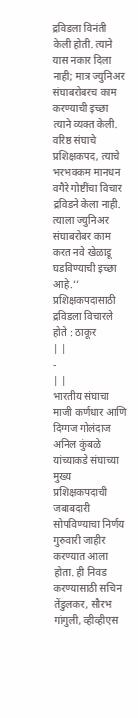द्रविडला विनंती केली होती. त्याने यास नकार दिला नाही; मात्र ज्युनिअर संघाबरोबरच काम करण्याची इच्छा त्याने व्यक्त केली. वरिष्ठ संघाचे प्रशिक्षकपद, त्याचे भरभक्कम मानधन वगैरे गोष्टींचा विचार द्रविडने केला नाही. त्याला ज्युनिअर संघाबरोबर काम करत नवे खेळाडू घडविण्याची इच्छा आहे.‘‘
प्रशिक्षकपदासाठी द्रविडला विचारले होते : ठाकूर
| |
-
| |
भारतीय संघाचा माजी कर्णधार आणि दिग्गज गोलंदाज अनिल कुंबळे यांच्याकडे संघाच्या मुख्य प्रशिक्षकपदाची जबाबदारी सोपविण्याचा निर्णय गुरुवारी जाहीर करण्यात आला होता. ही निवड करण्यासाठी सचिन तेंडुलकर, सौरभ गांगुली, व्हीव्हीएस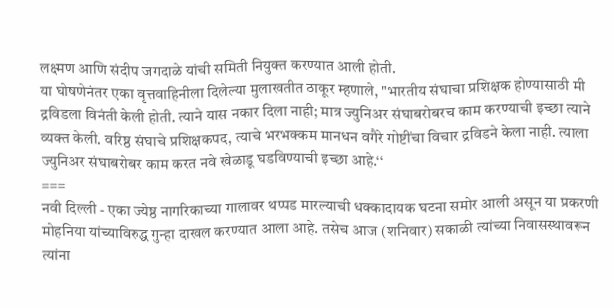लक्ष्मण आणि संदीप जगदाळे यांची समिती नियुक्त करण्यात आली होती.
या घोषणेनंतर एका वृत्तवाहिनीला दिलेल्या मुलाखतीत ठाकूर म्हणाले, "भारतीय संघाचा प्रशिक्षक होण्यासाठी मी द्रविडला विनंती केली होती. त्याने यास नकार दिला नाही; मात्र ज्युनिअर संघाबरोबरच काम करण्याची इच्छा त्याने व्यक्त केली. वरिष्ठ संघाचे प्रशिक्षकपद, त्याचे भरभक्कम मानधन वगैरे गोष्टींचा विचार द्रविडने केला नाही. त्याला ज्युनिअर संघाबरोबर काम करत नवे खेळाडू घडविण्याची इच्छा आहे.‘‘
===
नवी दिल्ली - एका ज्येष्ठ नागरिकाच्या गालावर थप्पड मारल्याची धक्कादायक घटना समोर आली असून या प्रकरणी मोहनिया यांच्याविरुद्ध गुन्हा दाखल करण्यात आला आहे. तसेच आज (शनिवार) सकाळी त्यांच्या निवासस्थावरून त्यांना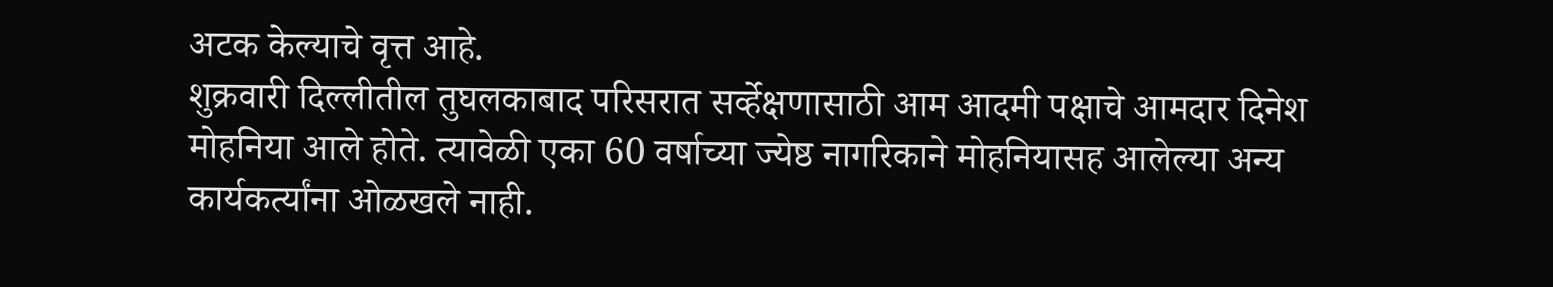अटक केल्याचे वृत्त आहे.
शुक्रवारी दिल्लीतील तुघलकाबाद परिसरात सर्व्हेक्षणासाठी आम आदमी पक्षाचे आमदार दिनेश मोहनिया आले होते. त्यावेळी एका 60 वर्षाच्या ज्येष्ठ नागरिकाने मोहनियासह आलेल्या अन्य कार्यकर्त्यांना ओळखले नाही.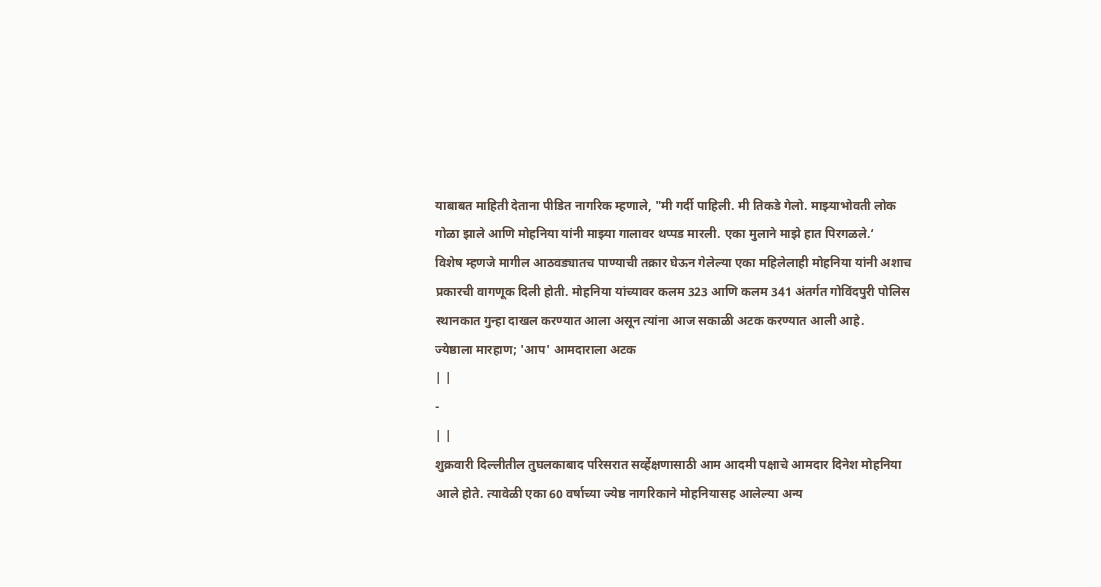याबाबत माहिती देताना पीडित नागरिक म्हणाले, "मी गर्दी पाहिली. मी तिकडे गेलो. माझ्याभोवती लोक गोळा झाले आणि मोहनिया यांनी माझ्या गालावर थप्पड मारली. एका मुलाने माझे हात पिरगळले.‘
विशेष म्हणजे मागील आठवड्यातच पाण्याची तक्रार घेऊन गेलेल्या एका महिलेलाही मोहनिया यांनी अशाच प्रकारची वागणूक दिली होती. मोहनिया यांच्यावर कलम 323 आणि कलम 341 अंतर्गत गोविंदपुरी पोलिस स्थानकात गुन्हा दाखल करण्यात आला असून त्यांना आज सकाळी अटक करण्यात आली आहे.
ज्येष्ठाला मारहाण; 'आप' आमदाराला अटक
| |
-
| |
शुक्रवारी दिल्लीतील तुघलकाबाद परिसरात सर्व्हेक्षणासाठी आम आदमी पक्षाचे आमदार दिनेश मोहनिया आले होते. त्यावेळी एका 60 वर्षाच्या ज्येष्ठ नागरिकाने मोहनियासह आलेल्या अन्य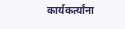कार्यकर्त्यांना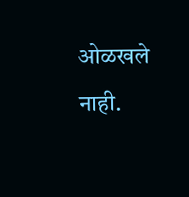ओळखले नाही.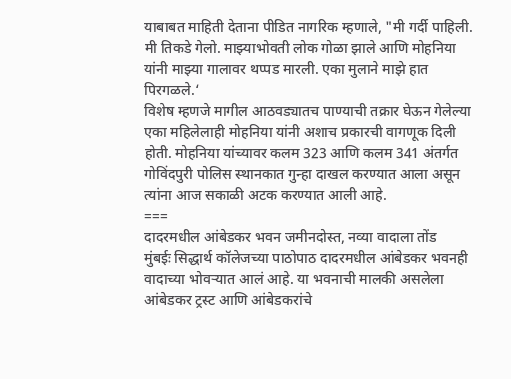याबाबत माहिती देताना पीडित नागरिक म्हणाले, "मी गर्दी पाहिली. मी तिकडे गेलो. माझ्याभोवती लोक गोळा झाले आणि मोहनिया यांनी माझ्या गालावर थप्पड मारली. एका मुलाने माझे हात पिरगळले.‘
विशेष म्हणजे मागील आठवड्यातच पाण्याची तक्रार घेऊन गेलेल्या एका महिलेलाही मोहनिया यांनी अशाच प्रकारची वागणूक दिली होती. मोहनिया यांच्यावर कलम 323 आणि कलम 341 अंतर्गत गोविंदपुरी पोलिस स्थानकात गुन्हा दाखल करण्यात आला असून त्यांना आज सकाळी अटक करण्यात आली आहे.
===
दादरमधील आंबेडकर भवन जमीनदोस्त, नव्या वादाला तोंड
मुंबईः सिद्धार्थ कॉलेजच्या पाठोपाठ दादरमधील आंबेडकर भवनही वादाच्या भोवऱ्यात आलं आहे. या भवनाची मालकी असलेला आंबेडकर ट्रस्ट आणि आंबेडकरांचे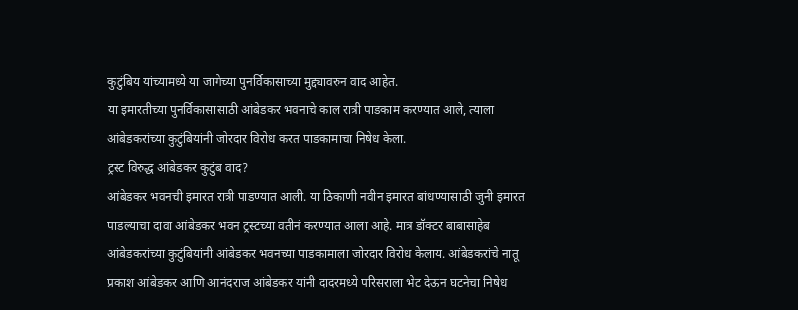कुटुंबिय यांच्यामध्ये या जागेच्या पुनर्विकासाच्या मुद्द्यावरुन वाद आहेत.
या इमारतीच्या पुनर्विकासासाठी आंबेडकर भवनाचे काल रात्री पाडकाम करण्यात आले, त्याला आंबेडकरांच्या कुटुंबियांनी जोरदार विरोध करत पाडकामाचा निषेध केला.
ट्रस्ट विरुद्ध आंबेडकर कुटुंब वाद?
आंबेडकर भवनची इमारत रात्री पाडण्यात आली. या ठिकाणी नवीन इमारत बांधण्यासाठी जुनी इमारत पाडल्याचा दावा आंबेडकर भवन ट्रस्टच्या वतीनं करण्यात आला आहे. मात्र डॉक्टर बाबासाहेब आंबेडकरांच्या कुटुंबियांनी आंबेडकर भवनच्या पाडकामाला जोरदार विरोध केलाय. आंबेडकरांचे नातू प्रकाश आंबेडकर आणि आनंदराज आंबेडकर यांनी दादरमध्ये परिसराला भेट देऊन घटनेचा निषेध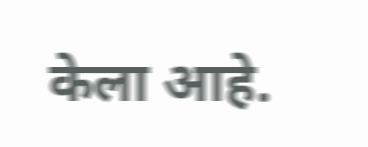केला आहे.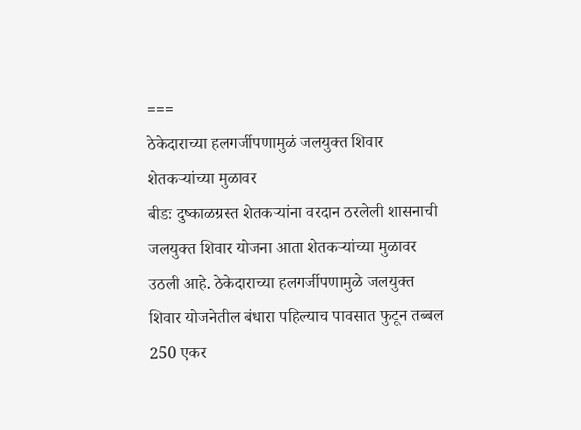===
ठेकेदाराच्या हलगर्जीपणामुळं जलयुक्त शिवार शेतकऱ्यांच्या मुळावर
बीडः दुष्काळग्रस्त शेतकऱ्यांना वरदान ठरलेली शासनाची जलयुक्त शिवार योजना आता शेतकऱ्यांच्या मुळावर उठली आहे. ठेकेदाराच्या हलगर्जीपणामुळे जलयुक्त शिवार योजनेतील बंधारा पहिल्याच पावसात फुटून तब्बल 250 एकर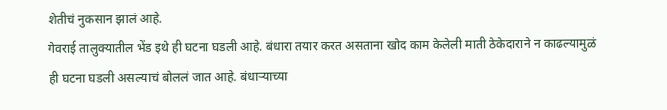शेतीचं नुकसान झालं आहे.
गेवराई तालुक्यातील भेंड इथे ही घटना घडली आहे. बंधारा तयार करत असताना खोद काम केलेली माती ठेकेदाराने न काढल्यामुळं ही घटना घडली असल्याचं बोललं जात आहे. बंधाऱ्याच्या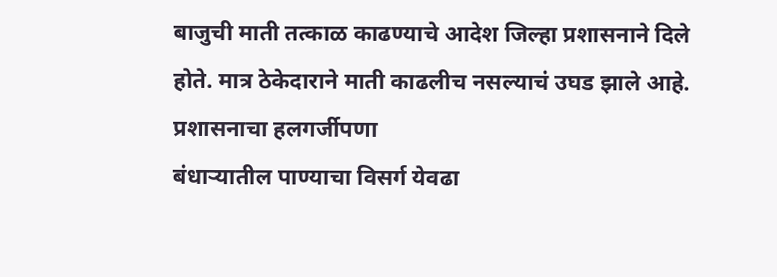बाजुची माती तत्काळ काढण्याचे आदेश जिल्हा प्रशासनाने दिले होते. मात्र ठेकेदाराने माती काढलीच नसल्याचं उघड झाले आहे.
प्रशासनाचा हलगर्जीपणा
बंधाऱ्यातील पाण्याचा विसर्ग येवढा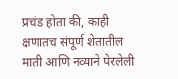प्रचंड होता की, काही क्षणातच संपूर्ण शेतातील माती आणि नव्याने पेरलेली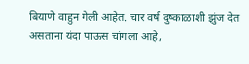बियाणे वाहुन गेली आहेत. चार वर्ष दुष्काळाशी झुंज देत असताना यंदा पाऊस चांगला आहे,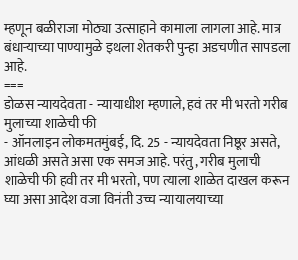म्हणून बळीराजा मोठ्या उत्साहाने कामाला लागला आहे. मात्र बंधाऱ्याच्या पाण्यामुळे इथला शेतकरी पुन्हा अडचणीत सापडला आहे.
===
डोळस न्यायदेवता - न्यायाधीश म्हणाले, हवं तर मी भरतो गरीब मुलाच्या शाळेची फी
- ऑनलाइन लोकमतमुंबई, दि. 25 - न्यायदेवता निष्ठूर असते, आंधळी असते असा एक समज आहे. परंतु, गरीब मुलाची शाळेची फी हवी तर मी भरतो, पण त्याला शाळेत दाखल करून घ्या असा आदेश वजा विनंती उच्च न्यायालयाच्या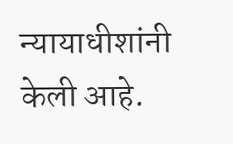न्यायाधीशांनी केली आहे.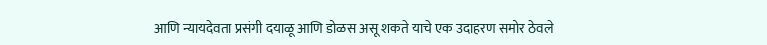आणि न्यायदेवता प्रसंगी दयाळू आणि डोळस असू शकते याचे एक उदाहरण समोर ठेवले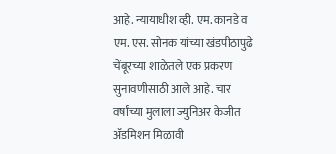आहे. न्यायाधीश व्ही. एम. कानडे व एम. एस. सोनक यांच्या खंडपीठापुढे चेंबूरच्या शाळेतले एक प्रकरण सुनावणीसाठी आले आहे. चार वर्षांच्या मुलाला ज्युनिअर केजीत ॲडमिशन मिळावी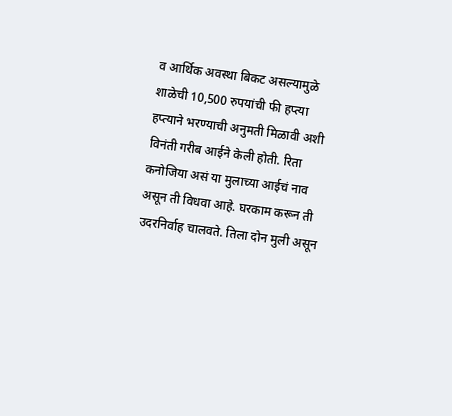व आर्थिक अवस्था बिकट असल्यामुळे शाळेची 10,500 रुपयांची फी हप्त्या हप्त्याने भरण्याची अनुमती मिळावी अशी विनंती गरीब आईने केली होती. रिता कनोजिया असं या मुलाच्या आईचं नाव असून ती विधवा आहे. घरकाम करून ती उदरनिर्वाह चालवते. तिला दोन मुली असून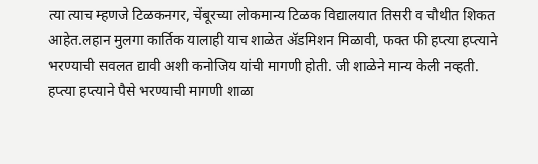त्या त्याच म्हणजे टिळकनगर, चेंबूरच्या लोकमान्य टिळक विद्यालयात तिसरी व चौथीत शिकत आहेत.लहान मुलगा कार्तिक यालाही याच शाळेत ॲडमिशन मिळावी, फक्त फी हप्त्या हप्त्याने भरण्याची सवलत द्यावी अशी कनोजिय यांची मागणी होती. जी शाळेने मान्य केली नव्हती. हप्त्या हप्त्याने पैसे भरण्याची मागणी शाळा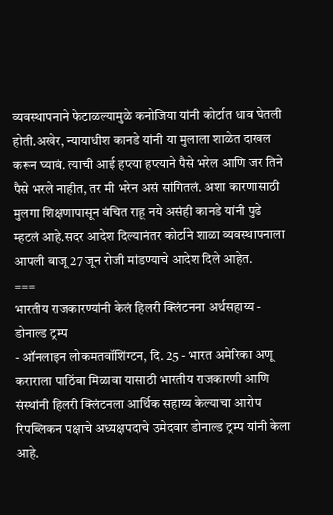व्यवस्थापनाने फेटाळल्यामुळे कनोजिया यांनी कोर्टात धाव घेतली होती.अखेर, न्यायाधीश कानडे यांनी या मुलाला शाळेत दाखल करून घ्यावं. त्याची आई हप्त्या हप्त्याने पैसे भरेल आणि जर तिने पैसे भरले नाहीत, तर मी भरेन असं सांगितलं. अशा कारणासाठी मुलगा शिक्षणापासून वंचित राहू नये असंही कानडे यांनी पुढे म्हटलं आहे.सदर आदेश दिल्यानंतर कोर्टाने शाळा व्यवस्थापनाला आपली बाजू 27 जून रोजी मांडण्याचे आदेश दिले आहेत.
===
भारतीय राजकारण्यांनी केलं हिलरी क्लिंटनना अर्थसहाय्य - डोनाल्ड ट्रम्प
- ऑनलाइन लोकमतवॉशिंग्टन, दि. 25 - भारत अमेरिका अणू कराराला पाठिंबा मिळावा यासाठी भारतीय राजकारणी आणि संस्थांनी हिलरी क्लिंटनला आर्थिक सहाय्य केल्याचा आरोप रिपब्लिकन पक्षाचे अध्यक्षपदाचे उमेदवार डोनाल्ड ट्रम्प यांनी केला आहे.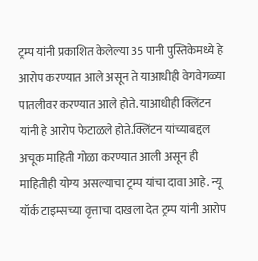ट्रम्प यांनी प्रकाशित केलेल्या 35 पानी पुस्तिकेमध्ये हे आरोप करण्यात आले असून ते याआधीही वेगवेगळ्या पातलीवर करण्यात आले होते. याआधीही क्लिंटन यांनी हे आरोप फेटाळले होते.क्लिंटन यांच्याबद्दल अचूक माहिती गोळा करण्यात आली असून ही माहितीही योग्य असल्याचा ट्रम्प यांचा दावा आहे. न्यू यॉर्क टाइम्सच्या वृत्ताचा दाखला देत ट्रम्प यांनी आरोप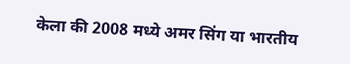केला की 2008 मध्ये अमर सिंग या भारतीय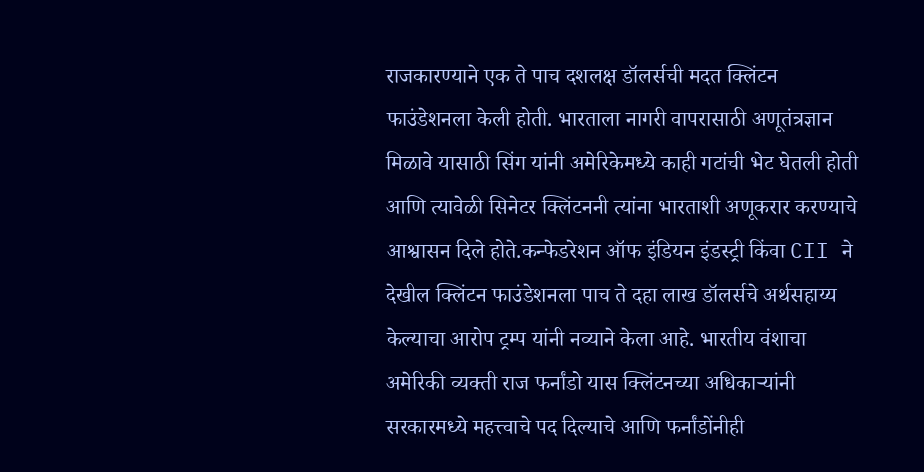राजकारण्याने एक ते पाच दशलक्ष डॉलर्सची मदत क्लिंटन फाउंडेशनला केली होती. भारताला नागरी वापरासाठी अणूतंत्रज्ञान मिळावे यासाठी सिंग यांनी अमेरिकेमध्ये काही गटांची भेट घेतली होती आणि त्यावेळी सिनेटर क्लिंटननी त्यांना भारताशी अणूकरार करण्याचे आश्वासन दिले होते.कन्फेडरेशन ऑफ इंडियन इंडस्ट्री किंवा CII ने देखील क्लिंटन फाउंडेशनला पाच ते दहा लाख डॉलर्सचे अर्थसहाय्य केल्याचा आरोप ट्रम्प यांनी नव्याने केला आहे. भारतीय वंशाचा अमेरिकी व्यक्ती राज फर्नांडो यास क्लिंटनच्या अधिकाऱ्यांनी सरकारमध्ये महत्त्वाचे पद दिल्याचे आणि फर्नांडोंनीही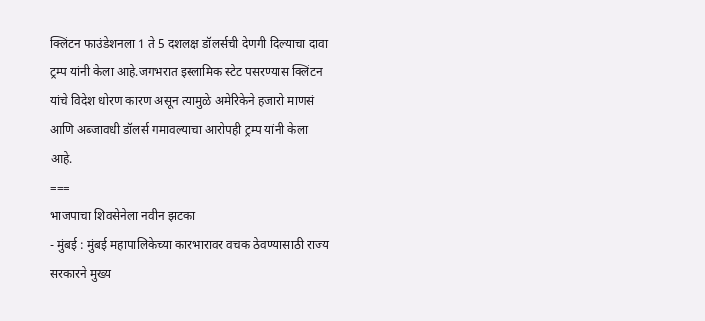क्लिंटन फाउंडेशनला 1 ते 5 दशलक्ष डॉलर्सची देणगी दिल्याचा दावा ट्रम्प यांनी केला आहे.जगभरात इस्लामिक स्टेट पसरण्यास क्लिंटन यांचे विदेश धोरण कारण असून त्यामुळे अमेरिकेने हजारो माणसं आणि अब्जावधी डॉलर्स गमावल्याचा आरोपही ट्रम्प यांनी केला आहे.
===
भाजपाचा शिवसेनेला नवीन झटका
- मुंबई : मुंबई महापालिकेच्या कारभारावर वचक ठेवण्यासाठी राज्य सरकारने मुख्य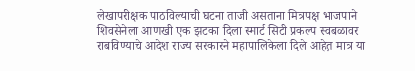लेखापरीक्षक पाठविल्याची घटना ताजी असताना मित्रपक्ष भाजपाने शिवसेनेला आणखी एक झटका दिला स्मार्ट सिटी प्रकल्प स्वबळावर राबविण्याचे आदेश राज्य सरकारने महापालिकेला दिले आहेत़ मात्र या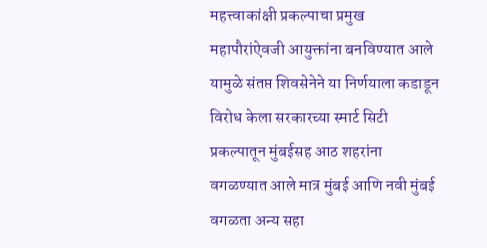महत्त्वाकांक्षी प्रकल्पाचा प्रमुख महापौरांऐवजी आयुक्तांना बनविण्यात आले यामुळे संतप्त शिवसेनेने या निर्णयाला कडाडून विरोध केला सरकारच्या स्मार्ट सिटी प्रकल्पातून मुंबईसह आठ शहरांना वगळण्यात आले मात्र मुंबई आणि नवी मुंबई वगळता अन्य सहा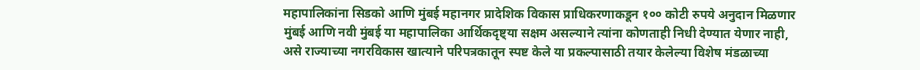महापालिकांना सिडको आणि मुंबई महानगर प्रादेशिक विकास प्राधिकरणाकडून १०० कोटी रुपये अनुदान मिळणार मुंबई आणि नवी मुंबई या महापालिका आर्थिकदृष्ट्या सक्षम असल्याने त्यांना कोणताही निधी देण्यात येणार नाही, असे राज्याच्या नगरविकास खात्याने परिपत्रकातून स्पष्ट केले या प्रकल्पासाठी तयार केलेल्या विशेष मंडळाच्या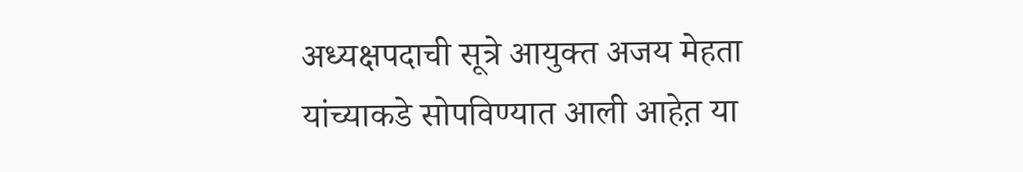अध्यक्षपदाची सूत्रे आयुक्त अजय मेहता यांच्याकडे सोपविण्यात आली आहेत़ या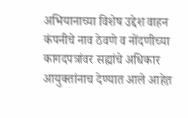अभियानाच्या विशेष उद्देश वाहन कंपनीचे नाव ठेवणे व नोंदणीच्या कागदपत्रांवर सह्यांचे अधिकार आयुक्तांनाच देण्यात आले आहेत़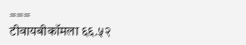===
टीवायबीकॉमला ६६.५२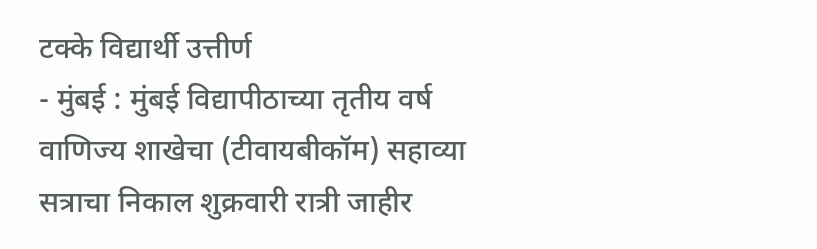टक्के विद्यार्थी उत्तीर्ण
- मुंबई : मुंबई विद्यापीठाच्या तृतीय वर्ष वाणिज्य शाखेचा (टीवायबीकॉम) सहाव्या सत्राचा निकाल शुक्रवारी रात्री जाहीर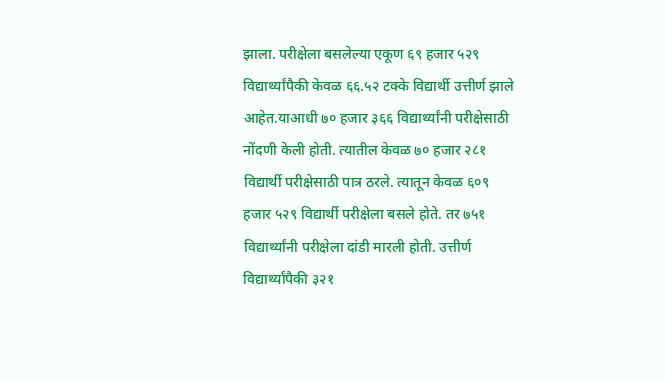झाला. परीक्षेला बसलेल्या एकूण ६९ हजार ५२९ विद्यार्थ्यांपैकी केवळ ६६.५२ टक्के विद्यार्थी उत्तीर्ण झाले आहेत.याआधी ७० हजार ३६६ विद्यार्थ्यांनी परीक्षेसाठी नोंदणी केली होती. त्यातील केवळ ७० हजार २८१ विद्यार्थी परीक्षेसाठी पात्र ठरले. त्यातून केवळ ६०९ हजार ५२९ विद्यार्थी परीक्षेला बसले होते. तर ७५१ विद्यार्थ्यांनी परीक्षेला दांडी मारली होती. उत्तीर्ण विद्यार्थ्यांपैकी ३२१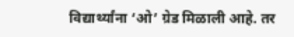विद्यार्थ्यांना ‘ओ’ ग्रेड मिळाली आहे. तर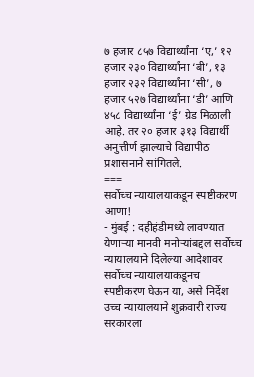७ हजार ८५७ विद्यार्थ्यांना ‘ए,’ १२ हजार २३० विद्यार्थ्यांना ‘बी’, १३ हजार २३२ विद्यार्थ्यांना ‘सी’, ७ हजार ५२७ विद्यार्थ्यांना ‘डी’ आणि ४५८ विद्यार्थ्यांना ‘ई’ ग्रेड मिळाली आहे. तर २० हजार ३१३ विद्यार्थी अनुत्तीर्ण झाल्याचे विद्यापीठ प्रशासनाने सांगितले.
===
सर्वोच्च न्यायालयाकडून स्पष्टीकरण आणा!
- मुंबई : दहीहंडीमध्ये लावण्यात येणाऱ्या मानवी मनोऱ्यांबद्दल सर्वोच्च न्यायालयाने दिलेल्या आदेशावर सर्वोच्च न्यायालयाकडूनच स्पष्टीकरण घेऊन या, असे निर्देश उच्च न्यायालयाने शुक्रवारी राज्य सरकारला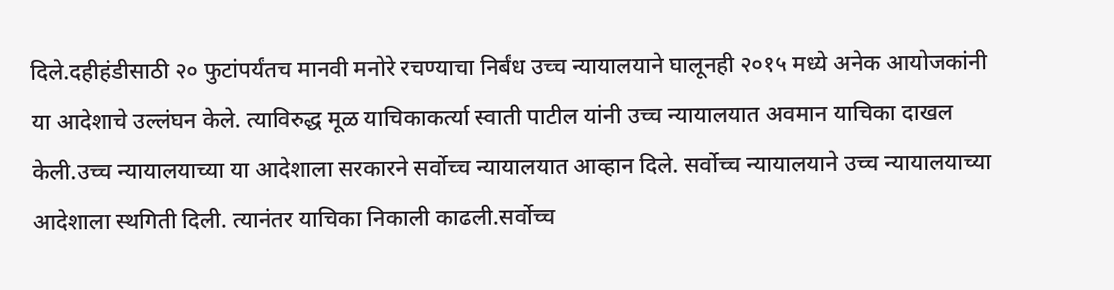दिले.दहीहंडीसाठी २० फुटांपर्यंतच मानवी मनोरे रचण्याचा निर्बंध उच्च न्यायालयाने घालूनही २०१५ मध्ये अनेक आयोजकांनी या आदेशाचे उल्लंघन केले. त्याविरुद्ध मूळ याचिकाकर्त्या स्वाती पाटील यांनी उच्च न्यायालयात अवमान याचिका दाखल केली.उच्च न्यायालयाच्या या आदेशाला सरकारने सर्वोच्च न्यायालयात आव्हान दिले. सर्वोच्च न्यायालयाने उच्च न्यायालयाच्या आदेशाला स्थगिती दिली. त्यानंतर याचिका निकाली काढली.सर्वोच्च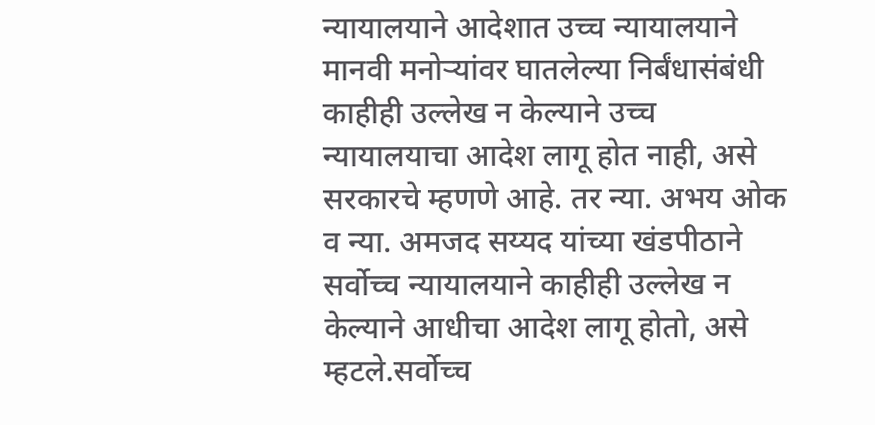न्यायालयाने आदेशात उच्च न्यायालयाने मानवी मनोऱ्यांवर घातलेल्या निर्बंधासंबंधी काहीही उल्लेख न केल्याने उच्च न्यायालयाचा आदेश लागू होत नाही, असे सरकारचे म्हणणे आहे. तर न्या. अभय ओक व न्या. अमजद सय्यद यांच्या खंडपीठाने सर्वोच्च न्यायालयाने काहीही उल्लेख न केल्याने आधीचा आदेश लागू होतो, असे म्हटले.सर्वोच्च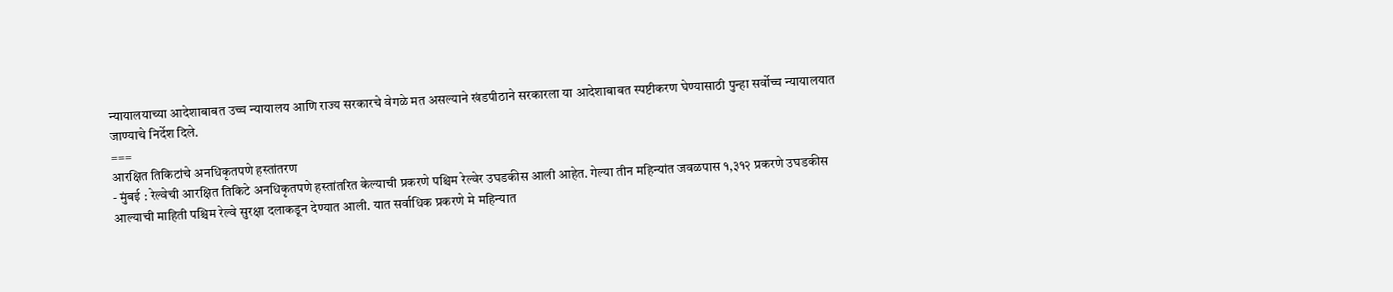न्यायालयाच्या आदेशाबाबत उच्च न्यायालय आणि राज्य सरकारचे वेगळे मत असल्याने खंडपीठाने सरकारला या आदेशाबाबत स्पष्टीकरण घेण्यासाठी पुन्हा सर्वोच्च न्यायालयात जाण्याचे निर्देश दिले.
===
आरक्षित तिकिटांचे अनधिकृतपणे हस्तांतरण
- मुंबई : रेल्वेची आरक्षित तिकिटे अनधिकृतपणे हस्तांतरित केल्याची प्रकरणे पश्चिम रेल्वेर उघडकीस आली आहेत. गेल्या तीन महिन्यांत जवळपास १,३१२ प्रकरणे उघडकीस आल्याची माहिती पश्चिम रेल्वे सुरक्षा दलाकडून देण्यात आली. यात सर्वाधिक प्रकरणे मे महिन्यात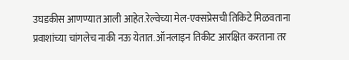उघडकीस आणण्यात आली आहेत.रेल्वेच्या मेल-एक्सप्रेसची तिकिटे मिळवताना प्रवाशांच्या चांगलेच नाकी नऊ येतात. ऑनलाइन तिकीट आरक्षित करताना तर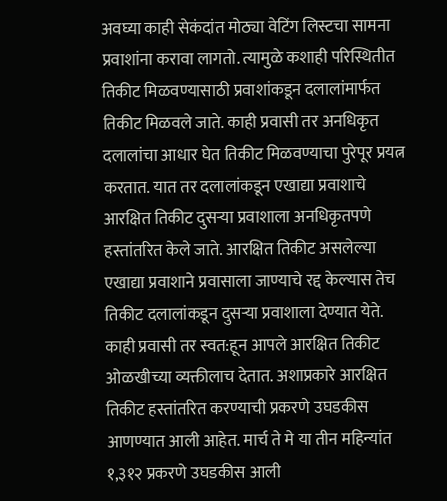अवघ्या काही सेकंदांत मोठ्या वेटिंग लिस्टचा सामना प्रवाशांना करावा लागतो. त्यामुळे कशाही परिस्थितीत तिकीट मिळवण्यासाठी प्रवाशांकडून दलालांमार्फत तिकीट मिळवले जाते. काही प्रवासी तर अनधिकृत दलालांचा आधार घेत तिकीट मिळवण्याचा पुरेपूर प्रयत्न करतात. यात तर दलालांकडून एखाद्या प्रवाशाचे आरक्षित तिकीट दुसऱ्या प्रवाशाला अनधिकृतपणे हस्तांतरित केले जाते. आरक्षित तिकीट असलेल्या एखाद्या प्रवाशाने प्रवासाला जाण्याचे रद्द केल्यास तेच तिकीट दलालांकडून दुसऱ्या प्रवाशाला देण्यात येते. काही प्रवासी तर स्वत:हून आपले आरक्षित तिकीट ओळखीच्या व्यक्तीलाच देतात. अशाप्रकारे आरक्षित तिकीट हस्तांतरित करण्याची प्रकरणे उघडकीस आणण्यात आली आहेत. मार्च ते मे या तीन महिन्यांत १,३१२ प्रकरणे उघडकीस आली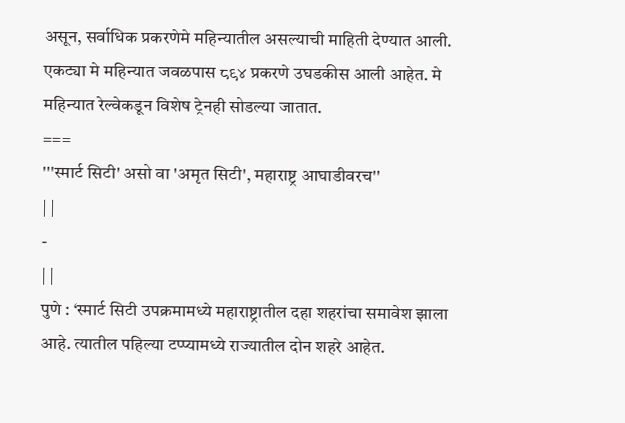असून, सर्वाधिक प्रकरणेमे महिन्यातील असल्याची माहिती देण्यात आली. एकट्या मे महिन्यात जवळपास ८९४ प्रकरणे उघडकीस आली आहेत. मे महिन्यात रेल्वेकडून विशेष ट्रेनही सोडल्या जातात.
===
'''स्मार्ट सिटी' असो वा 'अमृत सिटी', महाराष्ट्र आघाडीवरच''
| |
-
| |
पुणे : ‘स्मार्ट सिटी उपक्रमामध्ये महाराष्ट्रातील दहा शहरांचा समावेश झाला आहे. त्यातील पहिल्या टप्प्यामध्ये राज्यातील दोन शहरे आहेत.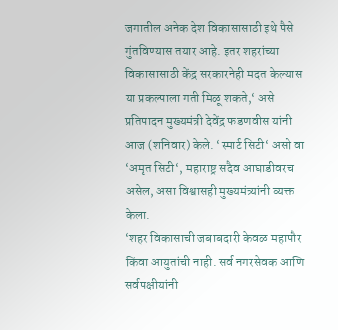जगातील अनेक देश विकासासाठी इथे पैसे गुंतविण्यास तयार आहे. इतर शहरांच्या विकासासाठी केंद्र सरकारनेही मदत केल्यास या प्रकल्पाला गती मिळू शकते,‘ असे प्रतिपादन मुख्यमंत्री देवेंद्र फडणवीस यांनी आज (शनिवार) केले. ‘स्मार्ट सिटी‘ असो वा ‘अमृत सिटी‘, महाराष्ट्र सदैव आघाडीवरच असेल, असा विश्वासही मुख्यमंत्र्यांनी व्यक्त केला.
‘शहर विकासाची जबाबदारी केवळ महापौर किंवा आयुतांची नाही. सर्व नगरसेवक आणि सर्वपक्षीयांनी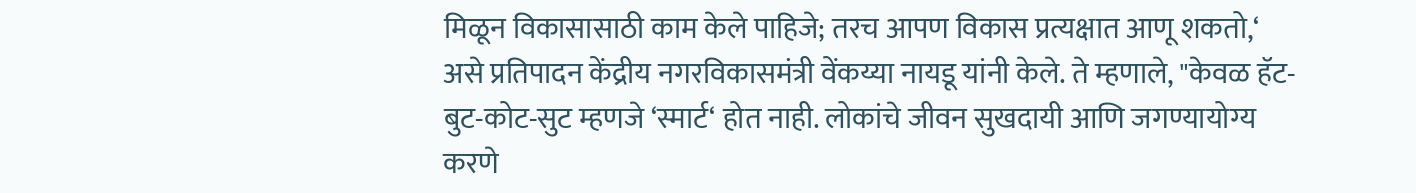मिळून विकासासाठी काम केले पाहिजे; तरच आपण विकास प्रत्यक्षात आणू शकतो,‘ असे प्रतिपादन केंद्रीय नगरविकासमंत्री वेंकय्या नायडू यांनी केले. ते म्हणाले, "केवळ हॅट-बुट-कोट-सुट म्हणजे ‘स्मार्ट‘ होत नाही. लोकांचे जीवन सुखदायी आणि जगण्यायोग्य करणे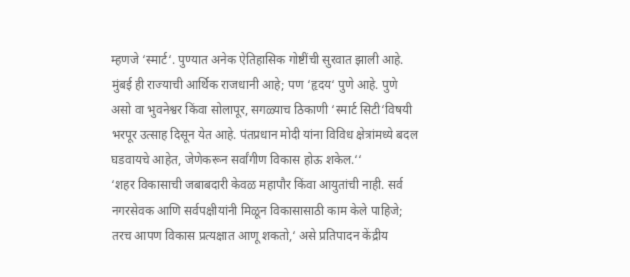म्हणजे ‘स्मार्ट‘. पुण्यात अनेक ऐतिहासिक गोष्टींची सुरवात झाली आहे. मुंबई ही राज्याची आर्थिक राजधानी आहे; पण ‘हृदय‘ पुणे आहे. पुणे असो वा भुवनेश्वर किंवा सोलापूर, सगळ्याच ठिकाणी ‘स्मार्ट सिटी‘विषयी भरपूर उत्साह दिसून येत आहे. पंतप्रधान मोदी यांना विविध क्षेत्रांमध्ये बदल घडवायचे आहेत, जेणेकरून सर्वांगीण विकास होऊ शकेल.‘‘
‘शहर विकासाची जबाबदारी केवळ महापौर किंवा आयुतांची नाही. सर्व नगरसेवक आणि सर्वपक्षीयांनी मिळून विकासासाठी काम केले पाहिजे; तरच आपण विकास प्रत्यक्षात आणू शकतो,‘ असे प्रतिपादन केंद्रीय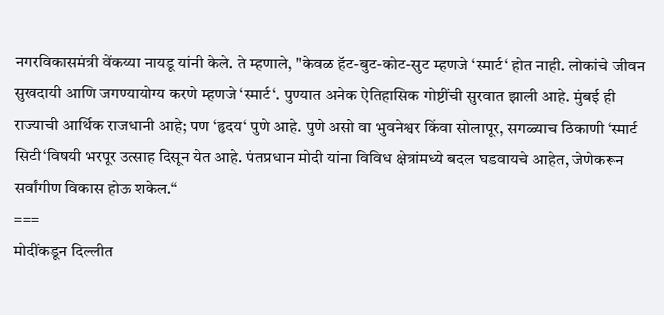नगरविकासमंत्री वेंकय्या नायडू यांनी केले. ते म्हणाले, "केवळ हॅट-बुट-कोट-सुट म्हणजे ‘स्मार्ट‘ होत नाही. लोकांचे जीवन सुखदायी आणि जगण्यायोग्य करणे म्हणजे ‘स्मार्ट‘. पुण्यात अनेक ऐतिहासिक गोष्टींची सुरवात झाली आहे. मुंबई ही राज्याची आर्थिक राजधानी आहे; पण ‘हृदय‘ पुणे आहे. पुणे असो वा भुवनेश्वर किंवा सोलापूर, सगळ्याच ठिकाणी ‘स्मार्ट सिटी‘विषयी भरपूर उत्साह दिसून येत आहे. पंतप्रधान मोदी यांना विविध क्षेत्रांमध्ये बदल घडवायचे आहेत, जेणेकरून सर्वांगीण विकास होऊ शकेल.‘‘
===
मोदींकडून दिल्लीत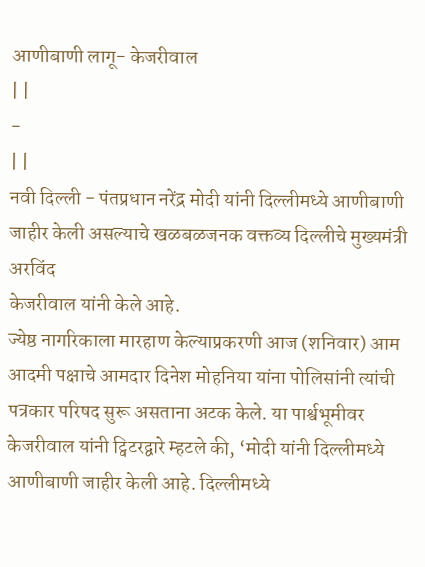आणीबाणी लागू- केजरीवाल
| |
-
| |
नवी दिल्ली - पंतप्रधान नरेंद्र मोदी यांनी दिल्लीमध्ये आणीबाणी जाहीर केली असल्याचे खळबळजनक वक्तव्य दिल्लीचे मुख्यमंत्री अरविंद
केजरीवाल यांनी केले आहे.
ज्येष्ठ नागरिकाला मारहाण केल्याप्रकरणी आज (शनिवार) आम आदमी पक्षाचे आमदार दिनेश मोहनिया यांना पोलिसांनी त्यांची पत्रकार परिषद सुरू असताना अटक केले. या पार्श्वभूमीवर केजरीवाल यांनी ट्विटरद्वारे म्हटले की, ‘मोदी यांनी दिल्लीमध्ये आणीबाणी जाहीर केली आहे. दिल्लीमध्ये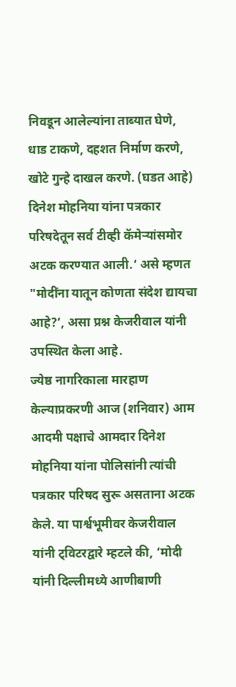निवडून आलेल्यांना ताब्यात घेणे, धाड टाकणे, दहशत निर्माण करणे, खोटे गुन्हे दाखल करणे. (घडत आहे) दिनेश मोहनिया यांना पत्रकार परिषदेतून सर्व टीव्ही कॅमेऱ्यांसमोर अटक करण्यात आली.‘ असे म्हणत "मोदींना यातून कोणता संदेश द्यायचा आहे?‘, असा प्रश्न केजरीवाल यांनी उपस्थित केला आहे.
ज्येष्ठ नागरिकाला मारहाण केल्याप्रकरणी आज (शनिवार) आम आदमी पक्षाचे आमदार दिनेश मोहनिया यांना पोलिसांनी त्यांची पत्रकार परिषद सुरू असताना अटक केले. या पार्श्वभूमीवर केजरीवाल यांनी ट्विटरद्वारे म्हटले की, ‘मोदी यांनी दिल्लीमध्ये आणीबाणी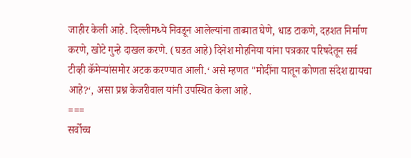जाहीर केली आहे. दिल्लीमध्ये निवडून आलेल्यांना ताब्यात घेणे, धाड टाकणे, दहशत निर्माण करणे, खोटे गुन्हे दाखल करणे. (घडत आहे) दिनेश मोहनिया यांना पत्रकार परिषदेतून सर्व टीव्ही कॅमेऱ्यांसमोर अटक करण्यात आली.‘ असे म्हणत "मोदींना यातून कोणता संदेश द्यायचा आहे?‘, असा प्रश्न केजरीवाल यांनी उपस्थित केला आहे.
===
सर्वोच्च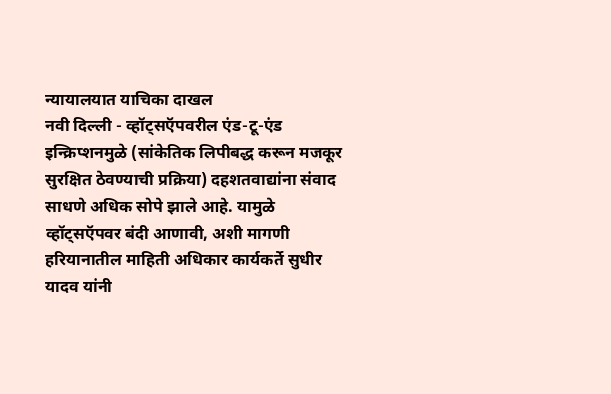न्यायालयात याचिका दाखल
नवी दिल्ली - व्हॉट्सऍपवरील एंड-टू-एंड इन्क्रिप्शनमुळे (सांकेतिक लिपीबद्ध करून मजकूर सुरक्षित ठेवण्याची प्रक्रिया) दहशतवाद्यांना संवाद साधणे अधिक सोपे झाले आहे. यामुळे व्हॉट्सऍपवर बंदी आणावी, अशी मागणी हरियानातील माहिती अधिकार कार्यकर्ते सुधीर यादव यांनी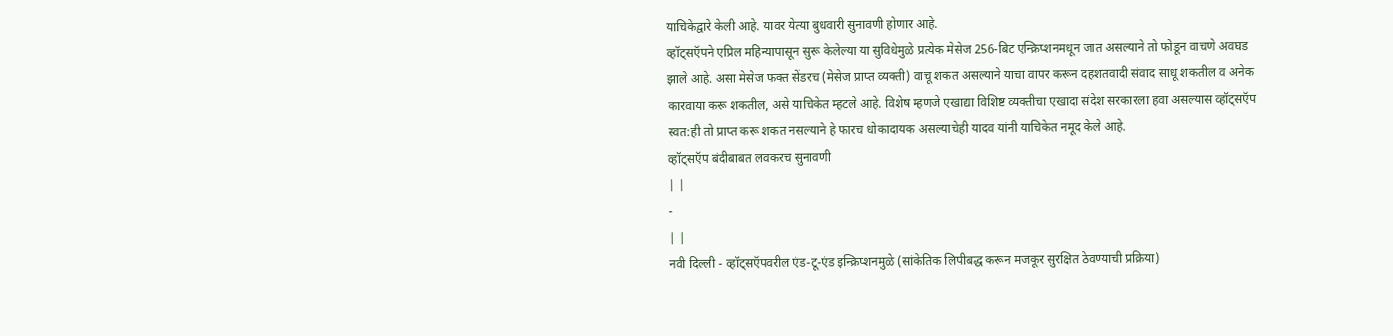याचिकेद्वारे केली आहे. यावर येत्या बुधवारी सुनावणी होणार आहे.
व्हॉट्सऍपने एप्रिल महिन्यापासून सुरू केलेल्या या सुविधेमुळे प्रत्येक मेसेज 256-बिट एन्क्रिप्शनमधून जात असल्याने तो फोडून वाचणे अवघड झाले आहे. असा मेसेज फक्त सेंडरच (मेसेज प्राप्त व्यक्ती) वाचू शकत असल्याने याचा वापर करून दहशतवादी संवाद साधू शकतील व अनेक कारवाया करू शकतील, असे याचिकेत म्हटले आहे. विशेष म्हणजे एखाद्या विशिष्ट व्यक्तीचा एखादा संदेश सरकारला हवा असल्यास व्हॉट्सऍप स्वत:ही तो प्राप्त करू शकत नसल्याने हे फारच धोकादायक असल्याचेही यादव यांनी याचिकेत नमूद केले आहे.
व्हॉट्सऍप बंदीबाबत लवकरच सुनावणी
| |
-
| |
नवी दिल्ली - व्हॉट्सऍपवरील एंड-टू-एंड इन्क्रिप्शनमुळे (सांकेतिक लिपीबद्ध करून मजकूर सुरक्षित ठेवण्याची प्रक्रिया)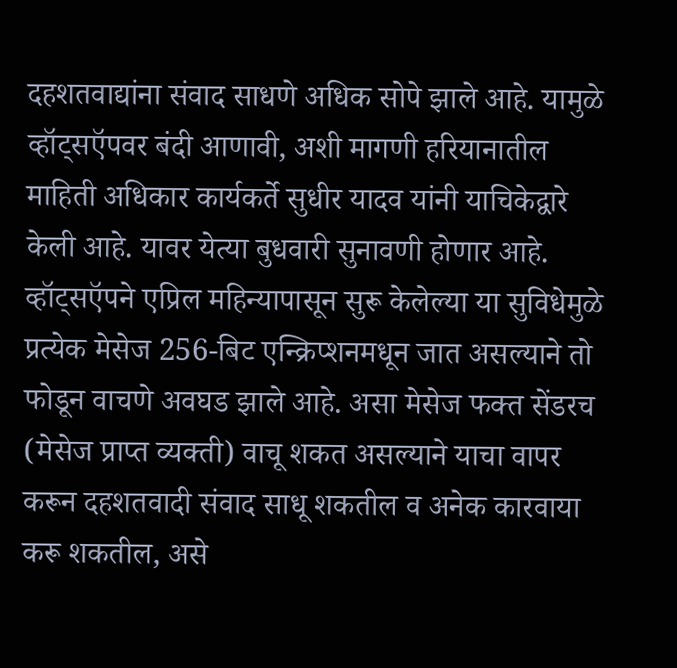दहशतवाद्यांना संवाद साधणे अधिक सोपे झाले आहे. यामुळे व्हॉट्सऍपवर बंदी आणावी, अशी मागणी हरियानातील माहिती अधिकार कार्यकर्ते सुधीर यादव यांनी याचिकेद्वारे केली आहे. यावर येत्या बुधवारी सुनावणी होणार आहे.
व्हॉट्सऍपने एप्रिल महिन्यापासून सुरू केलेल्या या सुविधेमुळे प्रत्येक मेसेज 256-बिट एन्क्रिप्शनमधून जात असल्याने तो फोडून वाचणे अवघड झाले आहे. असा मेसेज फक्त सेंडरच (मेसेज प्राप्त व्यक्ती) वाचू शकत असल्याने याचा वापर करून दहशतवादी संवाद साधू शकतील व अनेक कारवाया करू शकतील, असे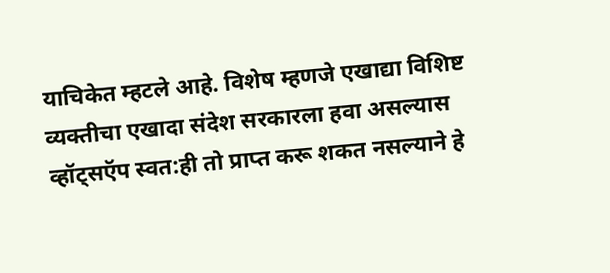याचिकेत म्हटले आहे. विशेष म्हणजे एखाद्या विशिष्ट व्यक्तीचा एखादा संदेश सरकारला हवा असल्यास व्हॉट्सऍप स्वत:ही तो प्राप्त करू शकत नसल्याने हे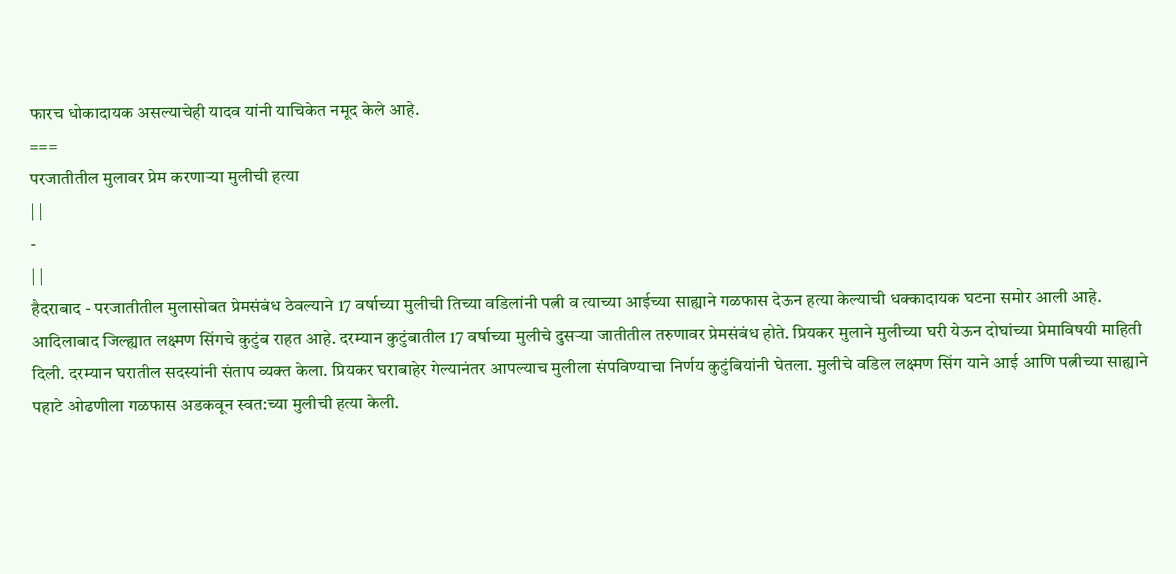फारच धोकादायक असल्याचेही यादव यांनी याचिकेत नमूद केले आहे.
===
परजातीतील मुलावर प्रेम करणाऱ्या मुलीची हत्या
| |
-
| |
हैदराबाद - परजातीतील मुलासोबत प्रेमसंबंध ठेवल्याने 17 वर्षाच्या मुलीची तिच्या वडिलांनी पत्नी व त्याच्या आईच्या साह्याने गळफास देऊन हत्या केल्याची धक्कादायक घटना समोर आली आहे.
आदिलाबाद जिल्ह्यात लक्ष्मण सिंगचे कुटुंब राहत आहे. दरम्यान कुटुंबातील 17 वर्षाच्या मुलीचे दुसऱ्या जातीतील तरुणावर प्रेमसंबंध होते. प्रियकर मुलाने मुलीच्या घरी येऊन दोघांच्या प्रेमाविषयी माहिती दिली. दरम्यान घरातील सदस्यांनी संताप व्यक्त केला. प्रियकर घराबाहेर गेल्यानंतर आपल्याच मुलीला संपविण्याचा निर्णय कुटुंबियांनी घेतला. मुलीचे वडिल लक्ष्मण सिंग याने आई आणि पत्नीच्या साह्याने पहाटे ओढणीला गळफास अडकवून स्वत:च्या मुलीची हत्या केली.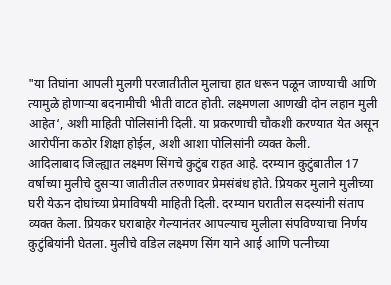"या तिघांना आपली मुलगी परजातीतील मुलाचा हात धरून पळून जाण्याची आणि त्यामुळे होणाऱ्या बदनामीची भीती वाटत होती. लक्ष्मणला आणखी दोन लहान मुली आहेत‘, अशी माहिती पोलिसांनी दिली. या प्रकरणाची चौकशी करण्यात येत असून आरोपींना कठोर शिक्षा होईल, अशी आशा पोलिसांनी व्यक्त केली.
आदिलाबाद जिल्ह्यात लक्ष्मण सिंगचे कुटुंब राहत आहे. दरम्यान कुटुंबातील 17 वर्षाच्या मुलीचे दुसऱ्या जातीतील तरुणावर प्रेमसंबंध होते. प्रियकर मुलाने मुलीच्या घरी येऊन दोघांच्या प्रेमाविषयी माहिती दिली. दरम्यान घरातील सदस्यांनी संताप व्यक्त केला. प्रियकर घराबाहेर गेल्यानंतर आपल्याच मुलीला संपविण्याचा निर्णय कुटुंबियांनी घेतला. मुलीचे वडिल लक्ष्मण सिंग याने आई आणि पत्नीच्या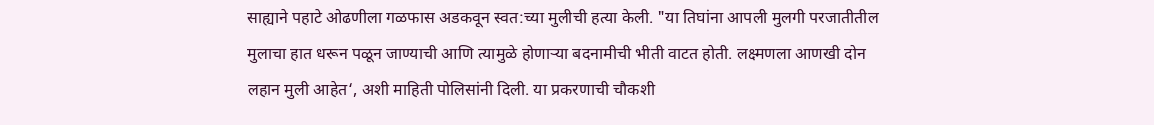साह्याने पहाटे ओढणीला गळफास अडकवून स्वत:च्या मुलीची हत्या केली. "या तिघांना आपली मुलगी परजातीतील मुलाचा हात धरून पळून जाण्याची आणि त्यामुळे होणाऱ्या बदनामीची भीती वाटत होती. लक्ष्मणला आणखी दोन लहान मुली आहेत‘, अशी माहिती पोलिसांनी दिली. या प्रकरणाची चौकशी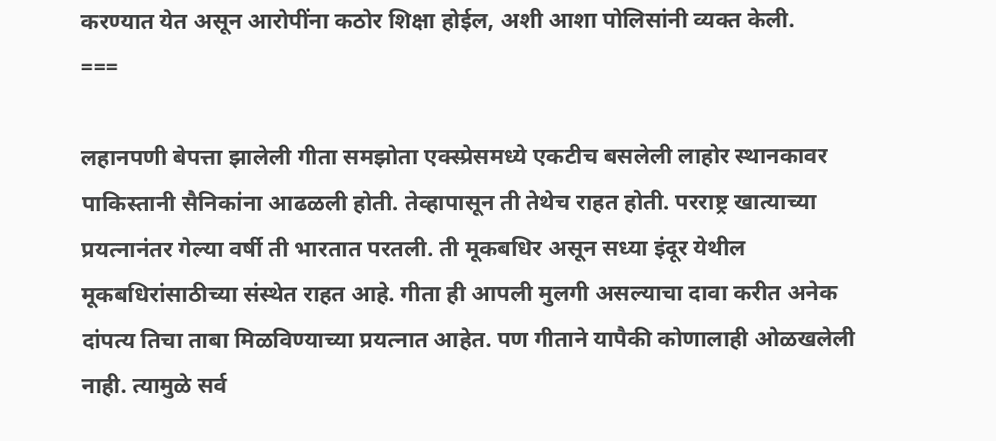करण्यात येत असून आरोपींना कठोर शिक्षा होईल, अशी आशा पोलिसांनी व्यक्त केली.
===

लहानपणी बेपत्ता झालेली गीता समझोता एक्स्प्रेसमध्ये एकटीच बसलेली लाहोर स्थानकावर पाकिस्तानी सैनिकांना आढळली होती. तेव्हापासून ती तेथेच राहत होती. परराष्ट्र खात्याच्या प्रयत्नानंतर गेल्या वर्षी ती भारतात परतली. ती मूकबधिर असून सध्या इंदूर येथील मूकबधिरांसाठीच्या संस्थेत राहत आहे. गीता ही आपली मुलगी असल्याचा दावा करीत अनेक दांपत्य तिचा ताबा मिळविण्याच्या प्रयत्नात आहेत. पण गीताने यापैकी कोणालाही ओळखलेली नाही. त्यामुळे सर्व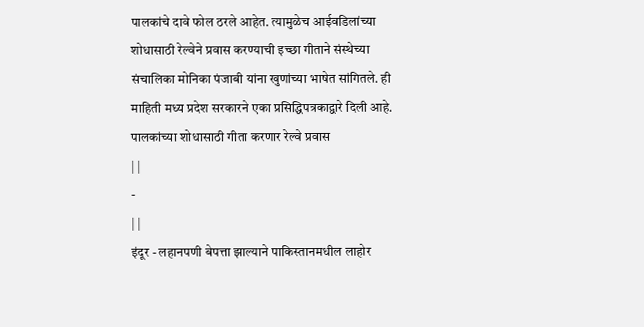पालकांचे दावे फोल ठरले आहेत. त्यामुळेच आईवडिलांच्या शोधासाठी रेल्वेने प्रवास करण्याची इच्छा गीताने संस्थेच्या संचालिका मोनिका पंजाबी यांना खुणांच्या भाषेत सांगितले. ही माहिती मध्य प्रदेश सरकारने एका प्रसिद्धिपत्रकाद्वारे दिली आहे.
पालकांच्या शोधासाठी गीता करणार रेल्वे प्रवास
| |
-
| |
इंदूर - लहानपणी बेपत्ता झाल्याने पाकिस्तानमधील लाहोर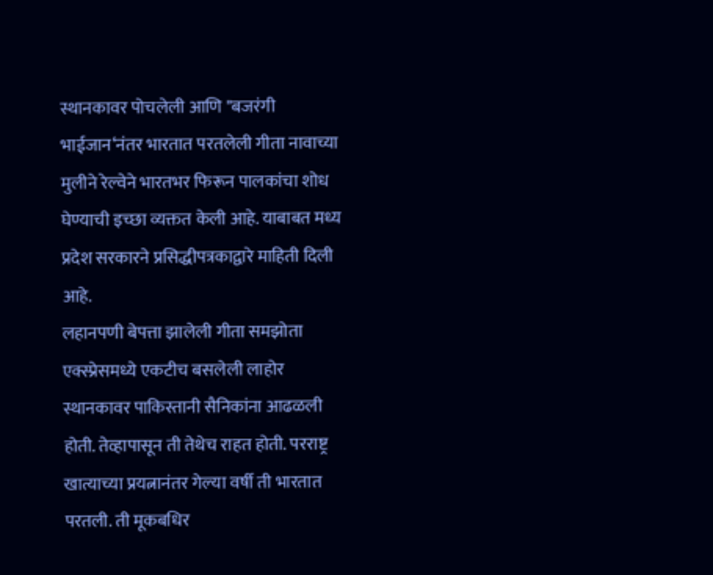स्थानकावर पोचलेली आणि "बजरंगी भाईजान‘नंतर भारतात परतलेली गीता नावाच्या मुलीने रेल्वेने भारतभर फिरून पालकांचा शोध घेण्याची इच्छा व्यक्तत केली आहे. याबाबत मध्य प्रदेश सरकारने प्रसिद्धीपत्रकाद्वारे माहिती दिली आहे.
लहानपणी बेपत्ता झालेली गीता समझोता एक्स्प्रेसमध्ये एकटीच बसलेली लाहोर स्थानकावर पाकिस्तानी सैनिकांना आढळली होती. तेव्हापासून ती तेथेच राहत होती. परराष्ट्र खात्याच्या प्रयत्नानंतर गेल्या वर्षी ती भारतात परतली. ती मूकबधिर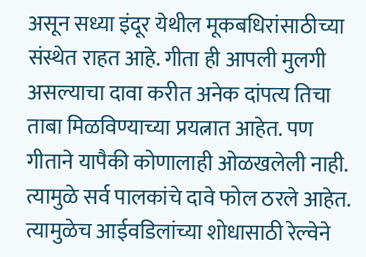असून सध्या इंदूर येथील मूकबधिरांसाठीच्या संस्थेत राहत आहे. गीता ही आपली मुलगी असल्याचा दावा करीत अनेक दांपत्य तिचा ताबा मिळविण्याच्या प्रयत्नात आहेत. पण गीताने यापैकी कोणालाही ओळखलेली नाही. त्यामुळे सर्व पालकांचे दावे फोल ठरले आहेत. त्यामुळेच आईवडिलांच्या शोधासाठी रेल्वेने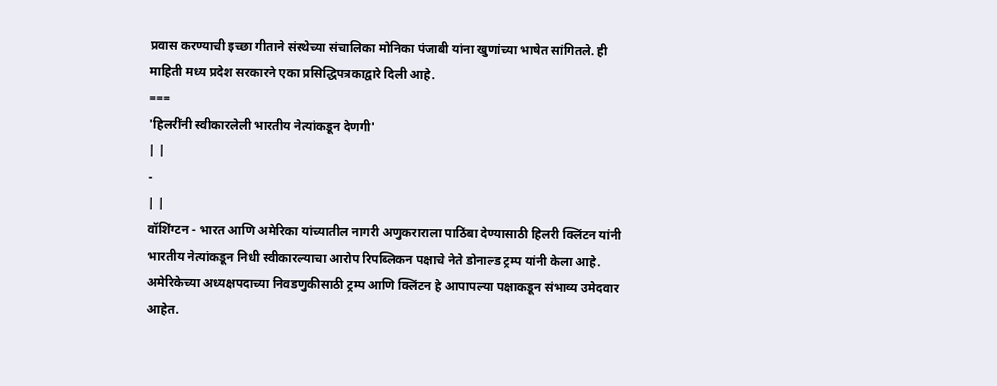प्रवास करण्याची इच्छा गीताने संस्थेच्या संचालिका मोनिका पंजाबी यांना खुणांच्या भाषेत सांगितले. ही माहिती मध्य प्रदेश सरकारने एका प्रसिद्धिपत्रकाद्वारे दिली आहे.
===
'हिलरींनी स्वीकारलेली भारतीय नेत्यांकडून देणगी'
| |
-
| |
वॉशिंग्टन - भारत आणि अमेरिका यांच्यातील नागरी अणुकराराला पाठिंबा देण्यासाठी हिलरी क्लिंटन यांनी भारतीय नेत्यांकडून निधी स्वीकारल्याचा आरोप रिपब्लिकन पक्षाचे नेते डोनाल्ड ट्रम्प यांनी केला आहे. अमेरिकेच्या अध्यक्षपदाच्या निवडणुकीसाठी ट्रम्प आणि क्लिंटन हे आपापल्या पक्षाकडून संभाव्य उमेदवार आहेत.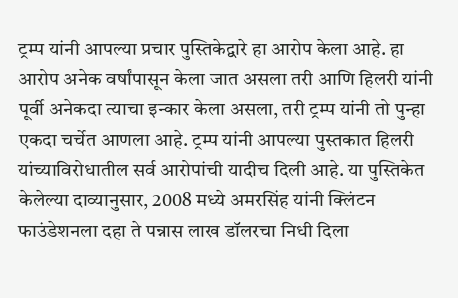ट्रम्प यांनी आपल्या प्रचार पुस्तिकेद्वारे हा आरोप केला आहे. हा आरोप अनेक वर्षांपासून केला जात असला तरी आणि हिलरी यांनी पूर्वी अनेकदा त्याचा इन्कार केला असला, तरी ट्रम्प यांनी तो पुन्हा एकदा चर्चेत आणला आहे. ट्रम्प यांनी आपल्या पुस्तकात हिलरी यांच्याविरोधातील सर्व आरोपांची यादीच दिली आहे. या पुस्तिकेत केलेल्या दाव्यानुसार, 2008 मध्ये अमरसिंह यांनी क्लिंटन फाउंडेशनला दहा ते पन्नास लाख डॉलरचा निधी दिला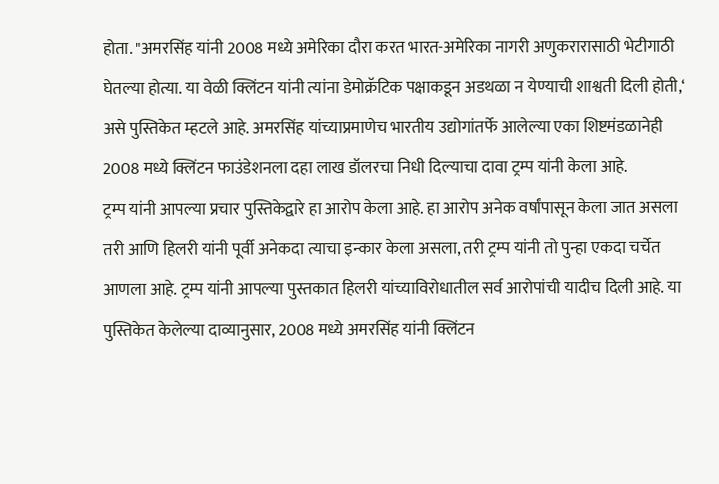होता. "अमरसिंह यांनी 2008 मध्ये अमेरिका दौरा करत भारत-अमेरिका नागरी अणुकरारासाठी भेटीगाठी घेतल्या होत्या. या वेळी क्लिंटन यांनी त्यांना डेमोक्रॅटिक पक्षाकडून अडथळा न येण्याची शाश्वती दिली होती,‘ असे पुस्तिकेत म्हटले आहे. अमरसिंह यांच्याप्रमाणेच भारतीय उद्योगांतर्फे आलेल्या एका शिष्टमंडळानेही 2008 मध्ये क्लिंटन फाउंडेशनला दहा लाख डॉलरचा निधी दिल्याचा दावा ट्रम्प यांनी केला आहे.
ट्रम्प यांनी आपल्या प्रचार पुस्तिकेद्वारे हा आरोप केला आहे. हा आरोप अनेक वर्षांपासून केला जात असला तरी आणि हिलरी यांनी पूर्वी अनेकदा त्याचा इन्कार केला असला, तरी ट्रम्प यांनी तो पुन्हा एकदा चर्चेत आणला आहे. ट्रम्प यांनी आपल्या पुस्तकात हिलरी यांच्याविरोधातील सर्व आरोपांची यादीच दिली आहे. या पुस्तिकेत केलेल्या दाव्यानुसार, 2008 मध्ये अमरसिंह यांनी क्लिंटन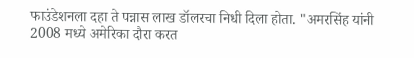फाउंडेशनला दहा ते पन्नास लाख डॉलरचा निधी दिला होता. "अमरसिंह यांनी 2008 मध्ये अमेरिका दौरा करत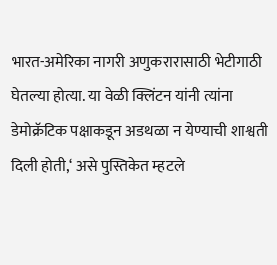भारत-अमेरिका नागरी अणुकरारासाठी भेटीगाठी घेतल्या होत्या. या वेळी क्लिंटन यांनी त्यांना डेमोक्रॅटिक पक्षाकडून अडथळा न येण्याची शाश्वती दिली होती,‘ असे पुस्तिकेत म्हटले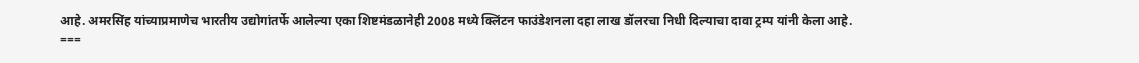आहे. अमरसिंह यांच्याप्रमाणेच भारतीय उद्योगांतर्फे आलेल्या एका शिष्टमंडळानेही 2008 मध्ये क्लिंटन फाउंडेशनला दहा लाख डॉलरचा निधी दिल्याचा दावा ट्रम्प यांनी केला आहे.
===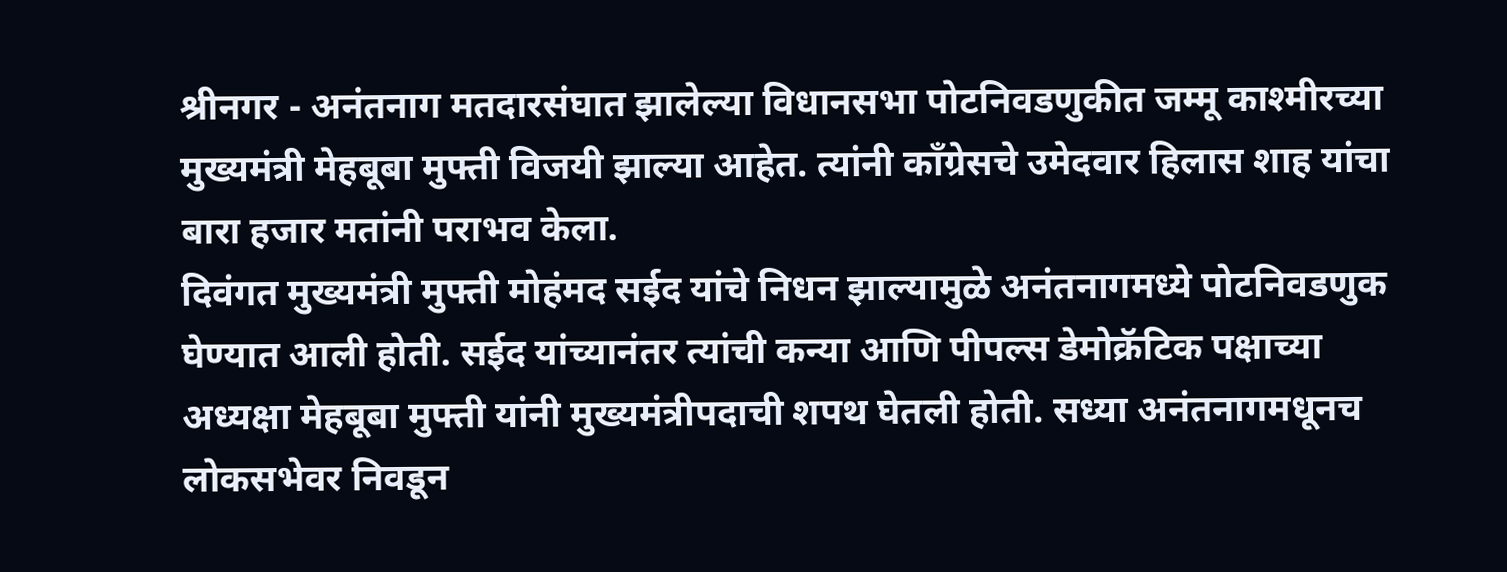श्रीनगर - अनंतनाग मतदारसंघात झालेल्या विधानसभा पोटनिवडणुकीत जम्मू काश्मीरच्या मुख्यमंत्री मेहबूबा मुफ्ती विजयी झाल्या आहेत. त्यांनी कॉंग्रेसचे उमेदवार हिलास शाह यांचा बारा हजार मतांनी पराभव केला.
दिवंगत मुख्यमंत्री मुफ्ती मोहंमद सईद यांचे निधन झाल्यामुळे अनंतनागमध्ये पोटनिवडणुक घेण्यात आली होती. सईद यांच्यानंतर त्यांची कन्या आणि पीपल्स डेमोक्रॅटिक पक्षाच्या अध्यक्षा मेहबूबा मुफ्ती यांनी मुख्यमंत्रीपदाची शपथ घेतली होती. सध्या अनंतनागमधूनच लोकसभेवर निवडून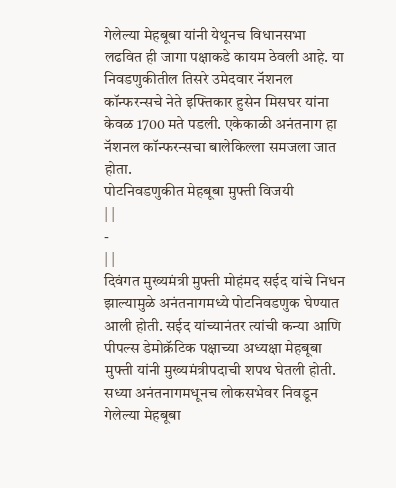गेलेल्या मेहबूबा यांनी येथूनच विधानसभा लढवित ही जागा पक्षाकडे कायम ठेवली आहे. या निवडणुकीतील तिसरे उमेदवार नॅशनल कॉन्फरन्सचे नेते इफ्तिकार हुसेन मिसघर यांना केवळ 1700 मते पडली. एकेकाळी अनंतनाग हा नॅशनल कॉन्फरन्सचा बालेकिल्ला समजला जात होता.
पोटनिवडणुकीत मेहबूबा मुफ्ती विजयी
| |
-
| |
दिवंगत मुख्यमंत्री मुफ्ती मोहंमद सईद यांचे निधन झाल्यामुळे अनंतनागमध्ये पोटनिवडणुक घेण्यात आली होती. सईद यांच्यानंतर त्यांची कन्या आणि पीपल्स डेमोक्रॅटिक पक्षाच्या अध्यक्षा मेहबूबा मुफ्ती यांनी मुख्यमंत्रीपदाची शपथ घेतली होती. सध्या अनंतनागमधूनच लोकसभेवर निवडून गेलेल्या मेहबूबा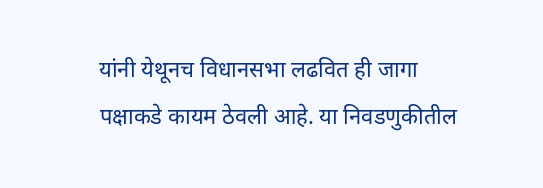यांनी येथूनच विधानसभा लढवित ही जागा पक्षाकडे कायम ठेवली आहे. या निवडणुकीतील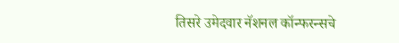तिसरे उमेदवार नॅशनल कॉन्फरन्सचे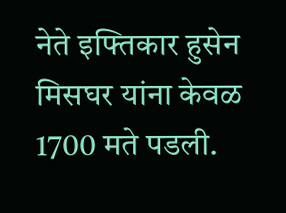नेते इफ्तिकार हुसेन मिसघर यांना केवळ 1700 मते पडली.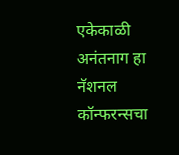एकेकाळी अनंतनाग हा नॅशनल कॉन्फरन्सचा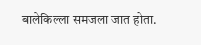बालेकिल्ला समजला जात होता.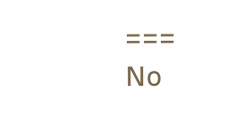===
No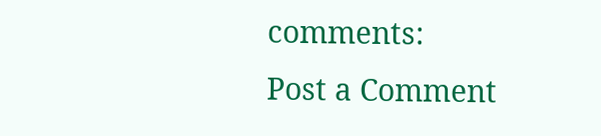comments:
Post a Comment